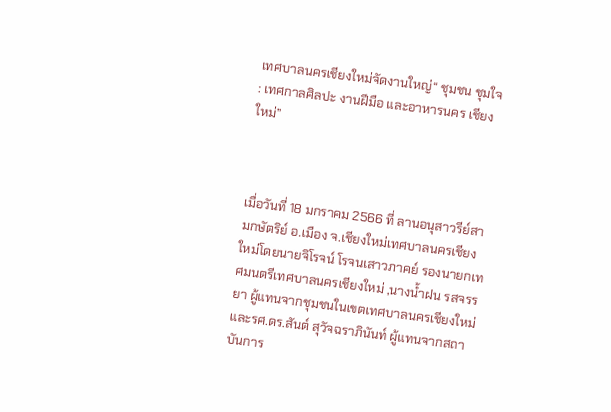เทศบาลนครเชียงใหม่จัดงานใหญ่“ ชุมชน ชุมใจ : เทศกาลศิลปะ งานฝีมือ และอาหารนคร เชียงใหม่”



เมื่อวันที่ 18 มกราคม 2566 ที่ ลานอนุสาวรีย์สามกษัตริย์ อ.เมือง จ.เชียงใหม่เทศบาลนครเชียงใหม่โดยนายจิโรจน์ โรจนเสาวภาคย์ รองนายกเทศมนตรีเทศบาลนครเชียงใหม่ ,นางน้ำฝน รสจรรยา ผู้แทนจากชุมชนในเขตเทศบาลนครเชียงใหม่ และรศ.ดร.สันต์ สุวัจฉราภินันท์ ผู้แทนจากสถาบันการ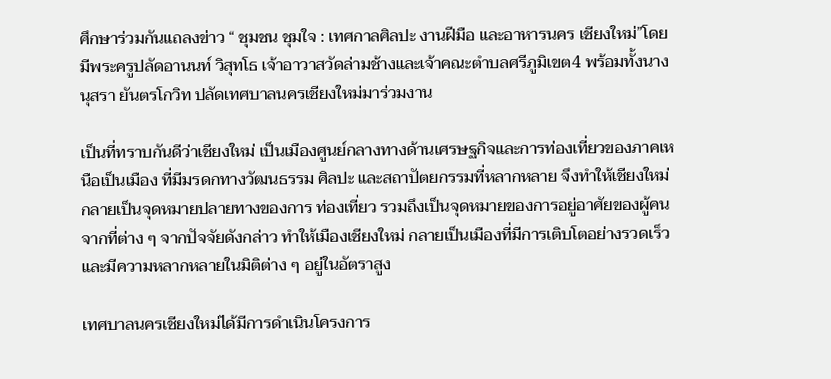ศึกษาร่วมกันแถลงข่าว “ ชุมชน ชุมใจ : เทศกาลศิลปะ งานฝีมือ และอาหารนคร เชียงใหม่”โดยมีพระครูปลัดอานนท์ วิสุทโธ เจ้าอาวาสวัดล่ามช้างและเจ้าคณะตำบลศรีภูมิเขต4 พร้อมทั้งนางนุสรา ยันตรโกวิท ปลัดเทศบาลนครเชียงใหม่มาร่วมงาน

เป็นที่ทราบกันดีว่าเชียงใหม่ เป็นเมืองศูนย์กลางทางด้านเศรษฐกิจและการท่องเที่ยวของภาคเหนือเป็นเมือง ที่มีมรดกทางวัฒนธรรม ศิลปะ และสถาปัตยกรรมที่หลากหลาย จึงทำให้เชียงใหม่กลายเป็นจุดหมายปลายทางของการ ท่องเที่ยว รวมถึงเป็นจุดหมายของการอยู่อาศัยของผู้คนจากที่ต่าง ๆ จากปัจจัยดังกล่าว ทำให้เมืองเชียงใหม่ กลายเป็นเมืองที่มีการเติบโตอย่างรวดเร็วและมีความหลากหลายในมิติต่าง ๆ อยู่ในอัตราสูง

เทศบาลนครเชียงใหม่ได้มีการดำเนินโครงการ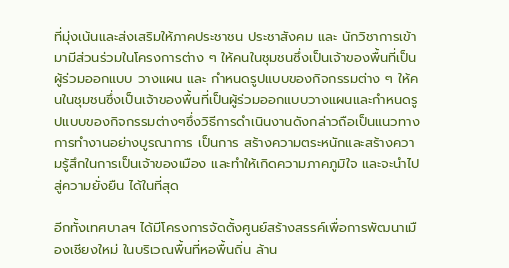ที่มุ่งเน้นและส่งเสริมให้ภาคประชาชน ประชาสังคม และ นักวิชาการเข้ามามีส่วนร่วมในโครงการต่าง ๆ ให้คนในชุมชนซึ่งเป็นเจ้าของพื้นที่เป็นผู้ร่วมออกแบบ วางแผน และ กำหนดรูปแบบของกิจกรรมต่าง ๆ ให้คนในชุมชนซึ่งเป็นเจ้าของพื้นที่เป็นผู้ร่วมออกแบบวางแผนและกำหนดรูปแบบของกิจกรรมต่างๆซึ่งวิธีการดำเนินงานดังกล่าวถือเป็นแนวทางการทำงานอย่างบูรณาการ เป็นการ สร้างความตระหนักและสร้างความรู้สึกในการเป็นเจ้าของเมือง และทำให้เกิดความภาคภูมิใจ และจะนำไปสู่ความยั่งยืน ได้ในที่สุด

อีกทั้งเทศบาลฯ ได้มีโครงการจัดตั้งศูนย์สร้างสรรค์เพื่อการพัฒนาเมืองเชียงใหม่ ในบริเวณพื้นที่หอพื้นถิ่น ล้าน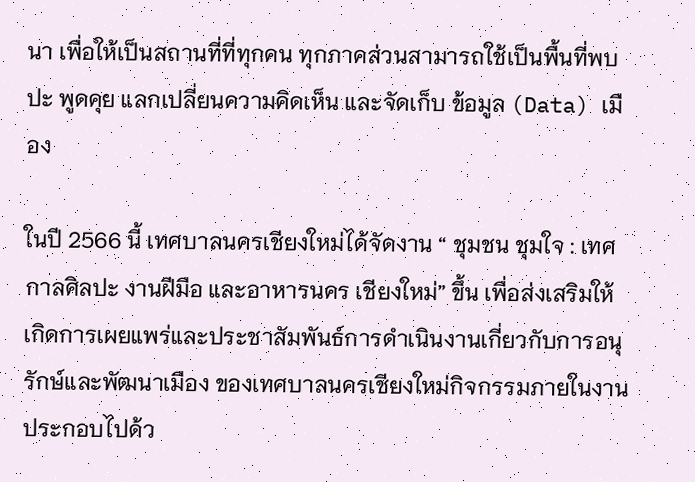นา เพื่อให้เป็นสถานที่ที่ทุกคน ทุกภาคส่วนสามารถใช้เป็นพื้นที่พบปะ พูดคุย แลกเปลี่ยนความคิดเห็น และจัดเก็บ ข้อมูล (Data) เมือง

ในปี 2566 นี้ เทศบาลนครเชียงใหม่ได้จัดงาน “ ชุมชน ชุมใจ : เทศกาลศิลปะ งานฝีมือ และอาหารนคร เชียงใหม่” ขึ้น เพื่อส่งเสริมให้เกิดการเผยแพร่และประชาสัมพันธ์การดำเนินงานเกี่ยวกับการอนุรักษ์และพัฒนาเมือง ของเทศบาลนครเชียงใหม่กิจกรรมภายในงานประกอบไปด้ว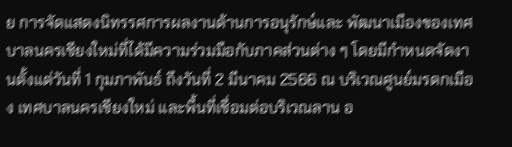ย การจัดแสดงนิทรรศการผลงานด้านการอนุรักษ์และ พัฒนาเมืองของเทศบาลนครเชียงใหม่ที่ได้มีความร่วมมือกับภาคส่วนต่าง ๆ โดยมีกำหนดจัดงานตั้งแต่วันที่ 1 กุมภาพันธ์ ถึงวันที่ 2 มีนาคม 2566 ณ บริเวณศูนย์มรดกเมือง เทศบาลนครเชียงใหม่ และพื้นที่เชื่อมต่อบริเวณลาน อ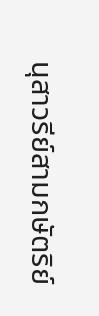นุสาวรีย์สามกษัตริย์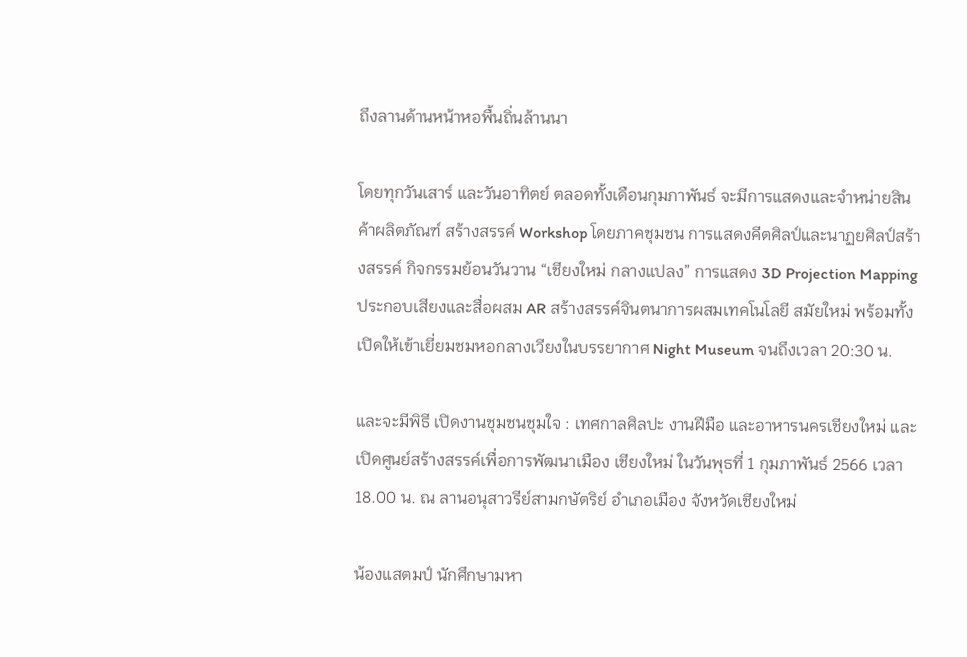ถึงลานด้านหน้าหอพื้นถิ่นล้านนา

โดยทุกวันเสาร์ และวันอาทิตย์ ตลอดทั้งเดือนกุมภาพันธ์ จะมีการแสดงและจำหน่ายสินค้าผลิตภัณฑ์ สร้างสรรค์ Workshop โดยภาคชุมชน การแสดงคีตศิลป์และนาฏยศิลป์สร้างสรรค์ กิจกรรมย้อนวันวาน “เชียงใหม่ กลางแปลง” การแสดง 3D Projection Mapping ประกอบเสียงและสื่อผสม AR สร้างสรรค์จินตนาการผสมเทคโนโลยี สมัยใหม่ พร้อมทั้งเปิดให้เข้าเยี่ยมชมหอกลางเวียงในบรรยากาศ Night Museum จนถึงเวลา 20:30 น.

และจะมีพิธี เปิดงานชุมชนชุมใจ : เทศกาลศิลปะ งานฝีมือ และอาหารนครเชียงใหม่ และเปิดศูนย์สร้างสรรค์เพื่อการพัฒนาเมือง เชียงใหม่ ในวันพุธที่ 1 กุมภาพันธ์ 2566 เวลา 18.00 น. ณ ลานอนุสาวรีย์สามกษัตริย์ อำเภอเมือง จังหวัดเชียงใหม่

น้องแสตมป์ นักศึกษามหา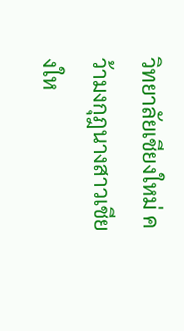วิทยาลัยเชียงใหม่ คว้ามงกุฎนางสาวเชียงให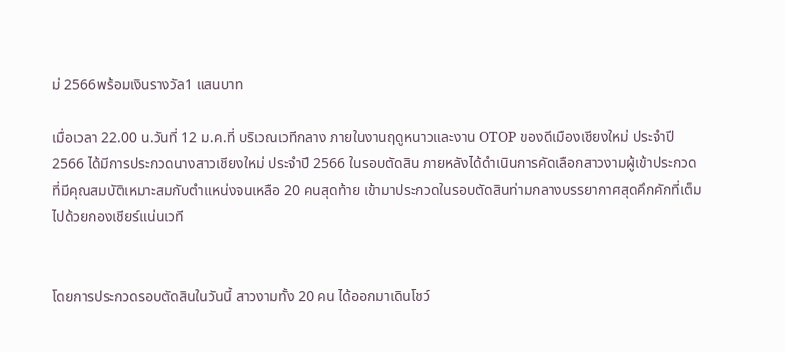ม่ 2566พร้อมเงินรางวัล1 แสนบาท

เมื่อเวลา 22.00 น.วันที่ 12 ม.ค.ที่ บริเวณเวทีกลาง ภายในงานฤดูหนาวและงาน OTOP ของดีเมืองเชียงใหม่ ประจำปี 2566 ได้มีการประกวดนางสาวเชียงใหม่ ประจำปี 2566 ในรอบตัดสิน ภายหลังได้ดำเนินการคัดเลือกสาวงามผู้เข้าประกวดที่มีคุณสมบัติเหมาะสมกับตำแหน่งจนเหลือ 20 คนสุดท้าย เข้ามาประกวดในรอบตัดสินท่ามกลางบรรยากาศสุดคึกคักที่เต็มไปด้วยกองเชียร์แน่นเวที


โดยการประกวดรอบตัดสินในวันนี้ สาวงามทั้ง 20 คน ได้ออกมาเดินโชว์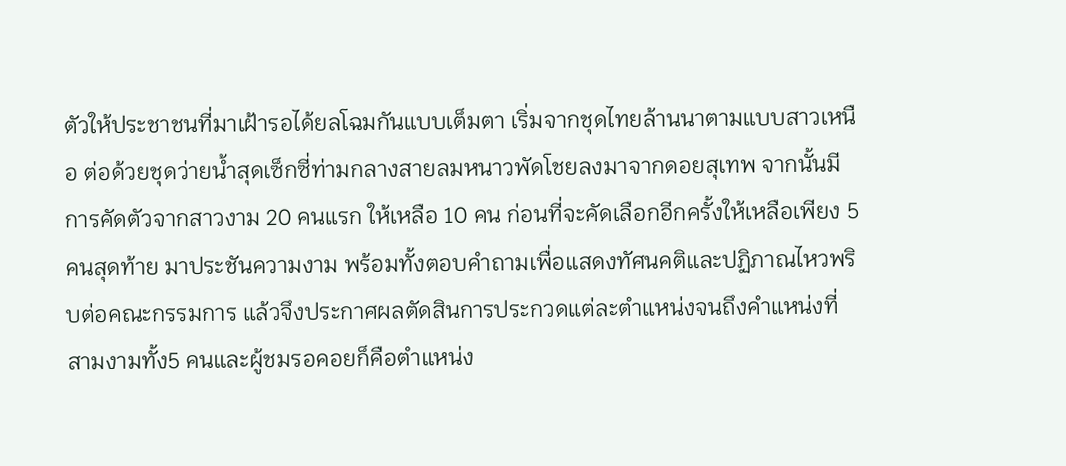ตัวให้ประชาชนที่มาเฝ้ารอได้ยลโฉมกันแบบเต็มตา เริ่มจากชุดไทยล้านนาตามแบบสาวเหนือ ต่อด้วยชุดว่ายน้ำสุดเซ็กซี่ท่ามกลางสายลมหนาวพัดโชยลงมาจากดอยสุเทพ จากนั้นมีการคัดตัวจากสาวงาม 20 คนแรก ให้เหลือ 10 คน ก่อนที่จะคัดเลือกอีกครั้งให้เหลือเพียง 5 คนสุดท้าย มาประชันความงาม พร้อมทั้งตอบคำถามเพื่อแสดงทัศนคติและปฏิภาณไหวพริบต่อคณะกรรมการ แล้วจึงประกาศผลตัดสินการประกวดแต่ละตำแหน่งจนถึงคำแหน่งที่สามงามทั้ง5 คนและผู้ชมรอคอยก็คือตำแหน่ง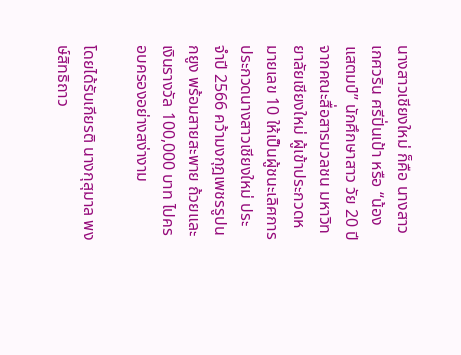นางสาวเชียงใหม่ ก็คือ นางสาวเกศวริน ศรีปิ่นเป้า หรือ “น้องแสตมป์” นักศึกษาสาว วัย 20 ปี จากคณะสื่อสารมวลชน มหาวิทยาลัยเชียงใหม่ ผู้เข้าประกวดหมายเลข 10 ให้เป็นผู้ชนะเลิศการประกวดนางสาวเชียงใหม่ ประจำปี 2566 คว้ามงกุฎเพชรรูปนกยูง พร้อมสายสะพาย ถ้วยและเงินรางวัล 100,000 บาท ไปครอบครองอย่างสง่างาม

โดยได้รับเกียรติ นางกุสุมาล พงษ์สิทธิถาว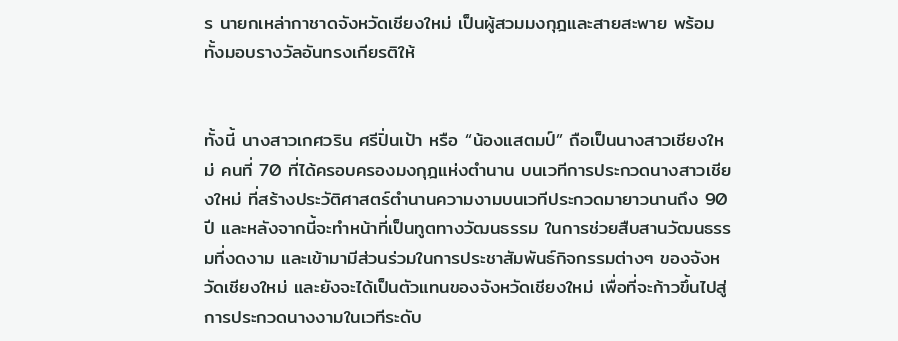ร นายกเหล่ากาชาดจังหวัดเชียงใหม่ เป็นผู้สวมมงกุฎและสายสะพาย พร้อมทั้งมอบรางวัลอันทรงเกียรติให้


ทั้งนี้ นางสาวเกศวริน ศรีปิ่นเป้า หรือ “น้องแสตมป์” ถือเป็นนางสาวเชียงใหม่ คนที่ 70 ที่ได้ครอบครองมงกุฎแห่งตำนาน บนเวทีการประกวดนางสาวเชียงใหม่ ที่สร้างประวัติศาสตร์ตำนานความงามบนเวทีประกวดมายาวนานถึง 90 ปี และหลังจากนี้จะทำหน้าที่เป็นทูตทางวัฒนธรรม ในการช่วยสืบสานวัฒนธรรมที่งดงาม และเข้ามามีส่วนร่วมในการประชาสัมพันธ์กิจกรรมต่างๆ ของจังหวัดเชียงใหม่ และยังจะได้เป็นตัวแทนของจังหวัดเชียงใหม่ เพื่อที่จะก้าวขึ้นไปสู่การประกวดนางงามในเวทีระดับ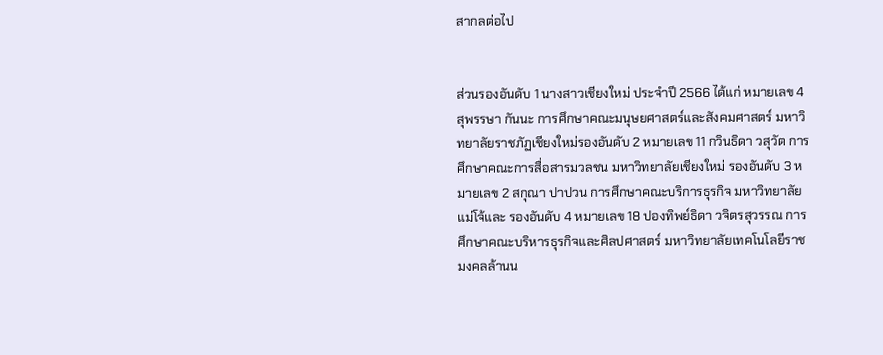สากลต่อไป


ส่วนรองอันดับ 1 นางสาวเชียงใหม่ ประจำปี 2566 ได้แก่ หมายเลข 4 สุพรรษา กันนะ การศึกษาคณะมนุษยศาสตร์และสังคมศาสตร์ มหาวิทยาลัยราชภัฏเชียงใหม่รองอันดับ 2 หมายเลข 11 กวินธิดา วสุวัต การศึกษาคณะการสื่อสารมวลชน มหาวิทยาลัยเชียงใหม่ รองอันดับ 3 หมายเลข 2 สกุณา ปาปวน การศึกษาคณะบริการธุรกิจ มหาวิทยาลัยแม่โจ้และ รองอันดับ 4 หมายเลข 18 ปองทิพย์ธิดา วจิตรสุวรรณ การศึกษาคณะบริหารธุรกิจและศิลปศาสตร์ มหาวิทยาลัยเทคโนโลยีราชมงคลล้านน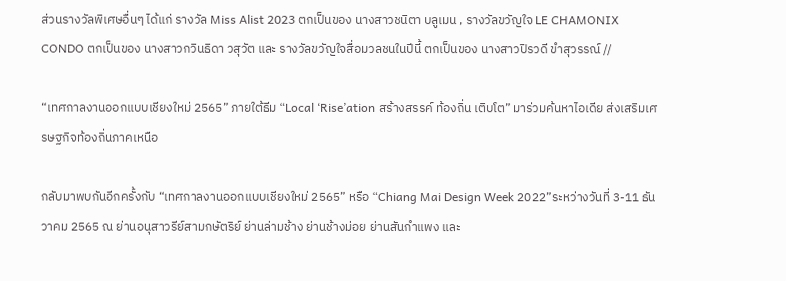ส่วนรางวัลพิเศษอื่นๆ ได้แก่ รางวัล Miss Alist 2023 ตกเป็นของ นางสาวชนิตา บลูเมน , รางวัลขวัญใจ LE CHAMONIX CONDO ตกเป็นของ นางสาวกวินธิดา วสุวัต และ รางวัลขวัญใจสื่อมวลชนในปีนี้ ตกเป็นของ นางสาวปิรวดี ขำสุวรรณ์ //

“เทศกาลงานออกแบบเชียงใหม่ 2565” ภายใต้ธีม “Local ‘Rise’ation สร้างสรรค์ ท้องถิ่น เติบโต” มาร่วมค้นหาไอเดีย ส่งเสริมเศรษฐกิจท้องถิ่นภาคเหนือ

กลับมาพบกันอีกครั้งกับ “เทศกาลงานออกแบบเชียงใหม่ 2565” หรือ “Chiang Mai Design Week 2022”ระหว่างวันที่ 3-11 ธันวาคม 2565 ณ ย่านอนุสาวรีย์สามกษัตริย์ ย่านล่ามช้าง ย่านช้างม่อย ย่านสันกําแพง และ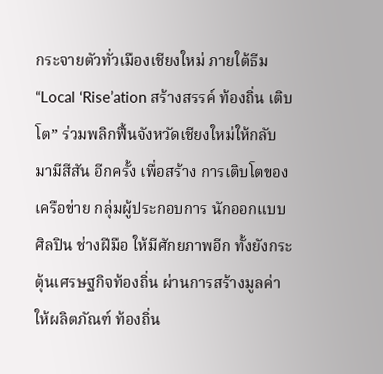กระจายตัวทั่วเมืองเชียงใหม่ ภายใต้ธีม “Local ‘Rise’ation สร้างสรรค์ ท้องถิ่น เติบโต” ร่วมพลิกฟื้นจังหวัดเชียงใหม่ให้กลับมามีสีสัน อีกครั้ง เพื่อสร้าง การเติบโตของเครือข่าย กลุ่มผู้ประกอบการ นักออกแบบ ศิลปิน ช่างฝีมือ ให้มีศักยภาพอีก ทั้งยังกระตุ้นเศรษฐกิจท้องถิ่น ผ่านการสร้างมูลค่าให้ผลิตภัณฑ์ ท้องถิ่น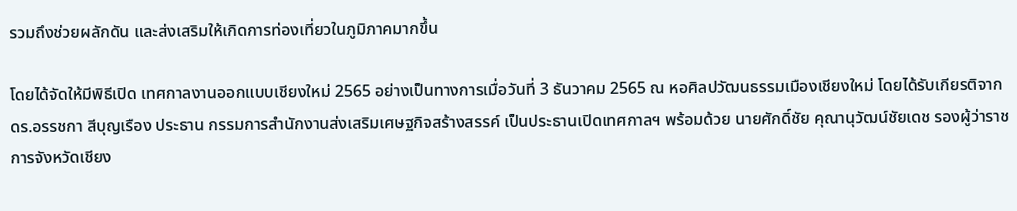รวมถึงช่วยผลักดัน และส่งเสริมให้เกิดการท่องเที่ยวในภูมิภาคมากขึ้น

โดยได้จัดให้มีพิธีเปิด เทศกาลงานออกแบบเชียงใหม่ 2565 อย่างเป็นทางการเมื่อวันที่ 3 ธันวาคม 2565 ณ หอศิลปวัฒนธรรมเมืองเชียงใหม่ โดยได้รับเกียรติจาก ดร.อรรชกา สีบุญเรือง ประธาน กรรมการสํานักงานส่งเสริมเศษฐกิจสร้างสรรค์ เป็นประธานเปิดเทศกาลฯ พร้อมด้วย นายศักดิ์ชัย คุณานุวัฒน์ชัยเดช รองผู้ว่าราชการจังหวัดเชียง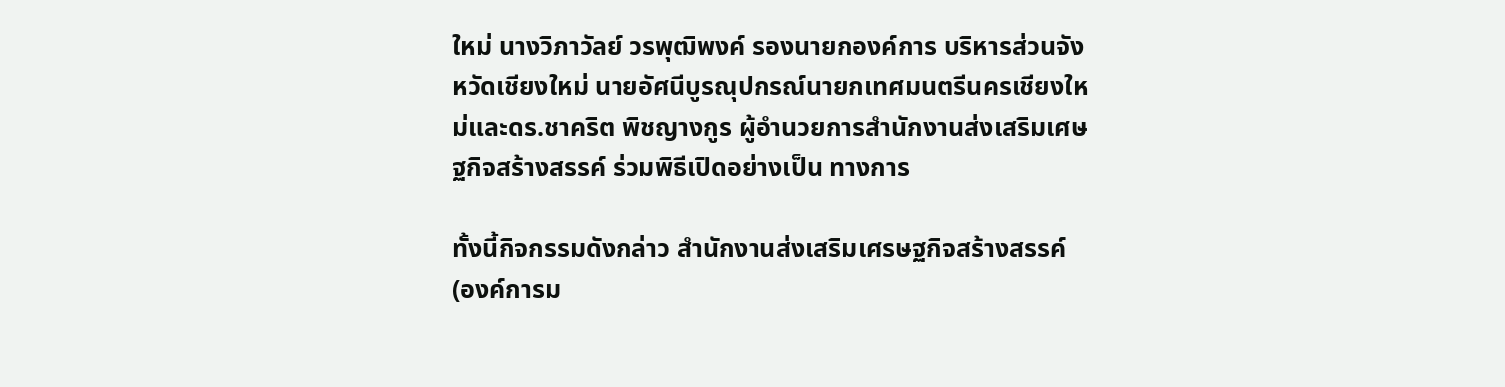ใหม่ นางวิภาวัลย์ วรพุฒิพงค์ รองนายกองค์การ บริหารส่วนจังหวัดเชียงใหม่ นายอัศนีบูรณุปกรณ์นายกเทศมนตรีนครเชียงใหม่และดร.ชาคริต พิชญางกูร ผู้อํานวยการสํานักงานส่งเสริมเศษฐกิจสร้างสรรค์ ร่วมพิธีเปิดอย่างเป็น ทางการ

ทั้งนี้กิจกรรมดังกล่าว สํานักงานส่งเสริมเศรษฐกิจสร้างสรรค์ (องค์การม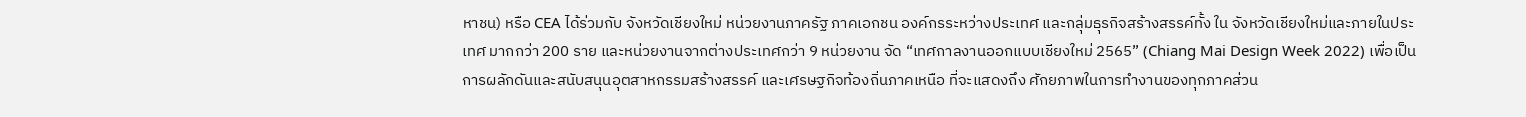หาชน) หรือ CEA ได้ร่วมกับ จังหวัดเชียงใหม่ หน่วยงานภาครัฐ ภาคเอกชน องค์กรระหว่างประเทศ และกลุ่มธุรกิจสร้างสรรค์ทั้ง ใน จังหวัดเชียงใหม่และภายในประเทศ มากกว่า 200 ราย และหน่วยงานจากต่างประเทศกว่า 9 หน่วยงาน จัด “เทศกาลงานออกแบบเชียงใหม่ 2565” (Chiang Mai Design Week 2022) เพื่อเป็นการผลักดันและสนับสนุนอุตสาหกรรมสร้างสรรค์ และเศรษฐกิจท้องถิ่นภาคเหนือ ที่จะแสดงถึง ศักยภาพในการทํางานของทุกภาคส่วน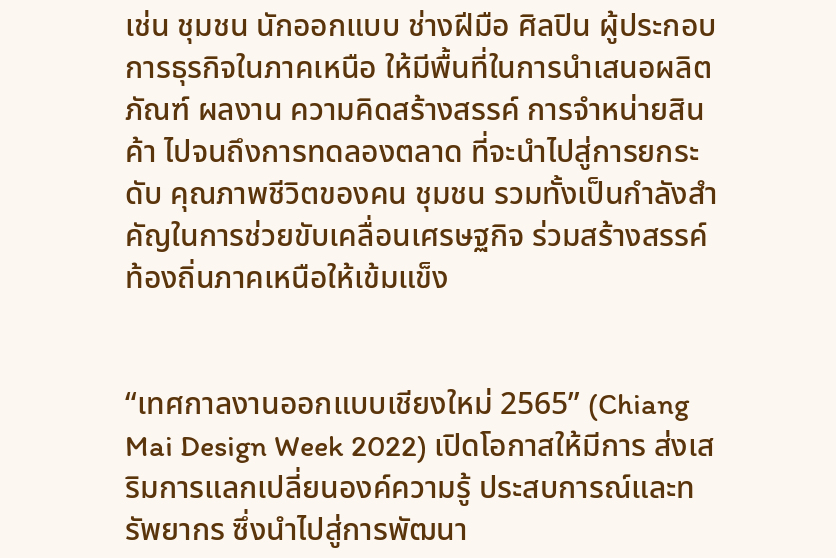เช่น ชุมชน นักออกแบบ ช่างฝีมือ ศิลปิน ผู้ประกอบการธุรกิจในภาคเหนือ ให้มีพื้นที่ในการนําเสนอผลิตภัณฑ์ ผลงาน ความคิดสร้างสรรค์ การจําหน่ายสินค้า ไปจนถึงการทดลองตลาด ที่จะนําไปสู่การยกระดับ คุณภาพชีวิตของคน ชุมชน รวมทั้งเป็นกําลังสําคัญในการช่วยขับเคลื่อนเศรษฐกิจ ร่วมสร้างสรรค์ ท้องถิ่นภาคเหนือให้เข้มแข็ง


“เทศกาลงานออกแบบเชียงใหม่ 2565” (Chiang Mai Design Week 2022) เปิดโอกาสให้มีการ ส่งเสริมการแลกเปลี่ยนองค์ความรู้ ประสบการณ์และทรัพยากร ซึ่งนําไปสู่การพัฒนา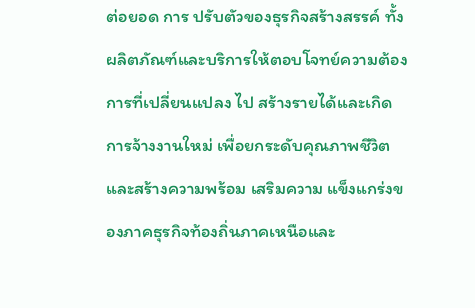ต่อยอด การ ปรับตัวของธุรกิจสร้างสรรค์ ทั้งผลิตภัณฑ์และบริการให้ตอบโจทย์ความต้องการที่เปลี่ยนแปลง ไป สร้างรายได้และเกิดการจ้างงานใหม่ เพื่อยกระดับคุณภาพชีวิตและสร้างความพร้อม เสริมความ แข็งแกร่งของภาคธุรกิจท้องถิ่นภาคเหนือและ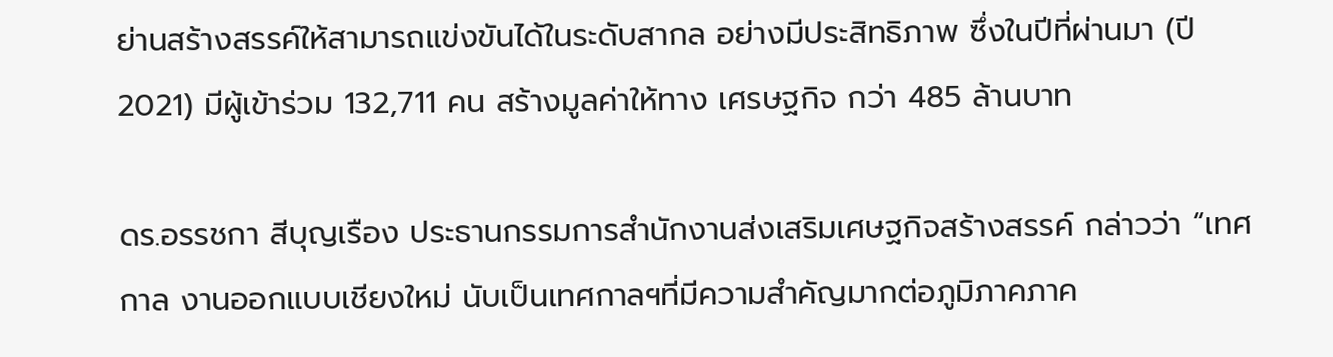ย่านสร้างสรรค์ให้สามารถแข่งขันได้ในระดับสากล อย่างมีประสิทธิภาพ ซึ่งในปีที่ผ่านมา (ปี 2021) มีผู้เข้าร่วม 132,711 คน สร้างมูลค่าให้ทาง เศรษฐกิจ กว่า 485 ล้านบาท

ดร.อรรชกา สีบุญเรือง ประธานกรรมการสํานักงานส่งเสริมเศษฐกิจสร้างสรรค์ กล่าวว่า “เทศกาล งานออกแบบเชียงใหม่ นับเป็นเทศกาลฯที่มีความสําคัญมากต่อภูมิภาคภาค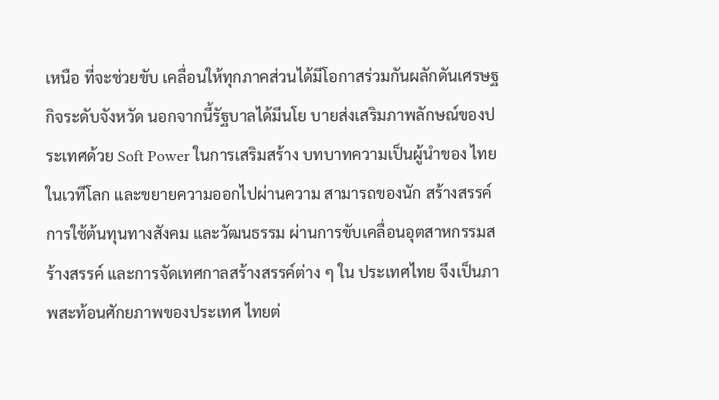เหนือ ที่จะช่วยขับ เคลื่อนให้ทุกภาคส่วนได้มีโอกาสร่วมกันผลักดันเศรษฐกิจระดับจังหวัด นอกจากนี้รัฐบาลได้มีนโย บายส่งเสริมภาพลักษณ์ของประเทศด้วย Soft Power ในการเสริมสร้าง บทบาทความเป็นผู้นําของ ไทยในเวทีโลก และขยายความออกไปผ่านความ สามารถของนัก สร้างสรรค์ การใช้ต้นทุนทางสังคม และวัฒนธรรม ผ่านการขับเคลื่อนอุตสาหกรรมสร้างสรรค์ และการจัดเทศกาลสร้างสรรค์ต่าง ๆ ใน ประเทศไทย จึงเป็นภาพสะท้อนศักยภาพของประเทศ ไทยต่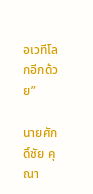อเวทีโลกอีกด้วย”

นายศักดิ์ชัย คุณา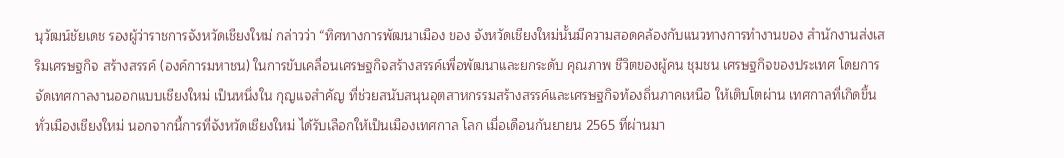นุวัฒน์ชัยเดช รองผู้ว่าราชการจังหวัดเชียงใหม่ กล่าวว่า “ทิศทางการพัฒนาเมือง ของ จังหวัดเชียงใหม่นั้นมีความสอดคล้องกับแนวทางการทํางานของ สํานักงานส่งเสริมเศรษฐกิจ สร้างสรรค์ (องค์การมหาชน) ในการขับเคลื่อนเศรษฐกิจสร้างสรรค์เพื่อพัฒนาและยกระดับ คุณภาพ ชีวิตของผู้คน ชุมชน เศรษฐกิจของประเทศ โดยการจัดเทศกาลงานออกแบบเชียงใหม่ เป็นหนึ่งใน กุญแจสําคัญ ที่ช่วยสนับสนุนอุตสาหกรรมสร้างสรรค์และเศรษฐกิจท้องถิ่นภาคเหนือ ให้เติบโตผ่าน เทศกาลที่เกิดขึ้นทั่วเมืองเชียงใหม่ นอกจากนี้การที่จังหวัดเชียงใหม่ ได้รับเลือกให้เป็นเมืองเทศกาล โลก เมื่อเดือนกันยายน 2565 ที่ผ่านมา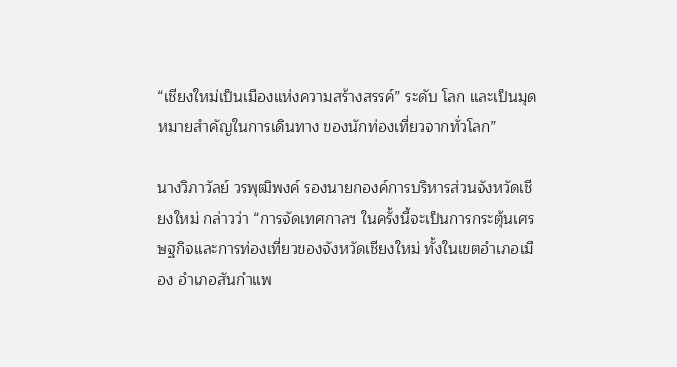“เชียงใหม่เป็นเมืองแห่งความสร้างสรรค์” ระดับ โลก และเป็นมุดหมายสําคัญในการเดินทาง ของนักท่องเที่ยวจากทั่วโลก”

นางวิภาวัลย์ วรพุฒิพงค์ รองนายกองค์การบริหารส่วนจังหวัดเชียงใหม่ กล่าวว่า “การจัดเทศกาลฯ ในครั้งนี้จะเป็นการกระตุ้นเศรษฐกิจและการท่องเที่ยวของจังหวัดเชียงใหม่ ทั้งในเขตอําเภอเมือง อําเภอสันกําแพ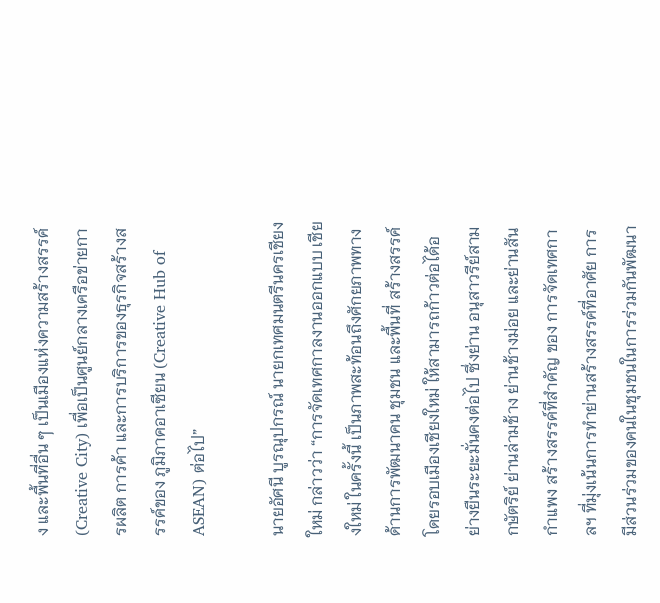ง และพื้นที่อื่น ๆ เป็นเมืองแห่งความสร้างสรรค์ (Creative City) เพื่อเป็นศูนย์กลางเครือข่ายการผลิต การค้า และการบริการของธุรกิจสร้างสรรค์ของ ภูมิภาคอาเซียน (Creative Hub of ASEAN) ต่อไป”

นายอัศนี บูรณุปกรณ์ นายกเทศมนตรีนครเชียงใหม่ กล่าวว่า “การจัดเทศกาลงานออกแบบ เชียงใหม่ ในครั้งนี้ เป็นภาพสะท้อนถึงศักยภาพทางด้านการพัฒนาคน ชุมชน และพื้นที่ สร้างสรรค์ โดยรอบเมืองเชียงใหม่ ให้สามารถก้าวต่อได้อย่างยืนระยะมั่นคงต่อไป ซึ่งย่าน อนุสาวรีย์สามกษัตริย์ ย่านล่ามช้าง ย่านช้างม่อย และย่านสันกําแพง สร้างสรรค์ที่สําคัญ ของ การจัดเทศกาลฯ ที่มุ่งเน้นการทําย่านสร้างสรรค์ที่อาศัย การมีส่วนร่วมของคนในชุมชนในการร่วมกันพัฒนา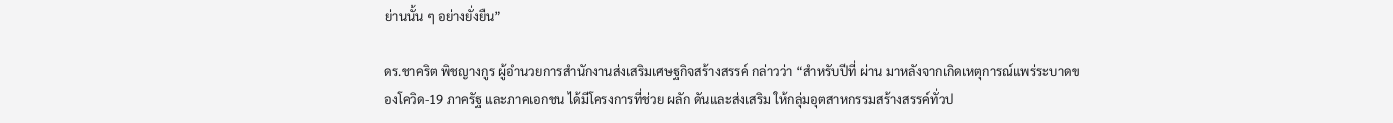ย่านนั้น ๆ อย่างยั่งยืน”

ดร.ชาคริต พิชญางกูร ผู้อํานวยการสํานักงานส่งเสริมเศษฐกิจสร้างสรรค์ กล่าวว่า “สําหรับปีที่ ผ่าน มาหลังจากเกิดเหตุการณ์แพร่ระบาดของโควิด-19 ภาครัฐ และภาคเอกชน ได้มีโครงการที่ช่วย ผลัก ดันและส่งเสริม ให้กลุ่มอุตสาหกรรมสร้างสรรค์ทั่วป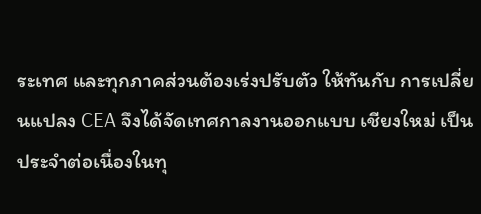ระเทศ และทุกภาคส่วนต้องเร่งปรับตัว ให้ทันกับ การเปลี่ยนแปลง CEA จึงได้จัดเทศกาลงานออกแบบ เชียงใหม่ เป็นประจําต่อเนื่องในทุ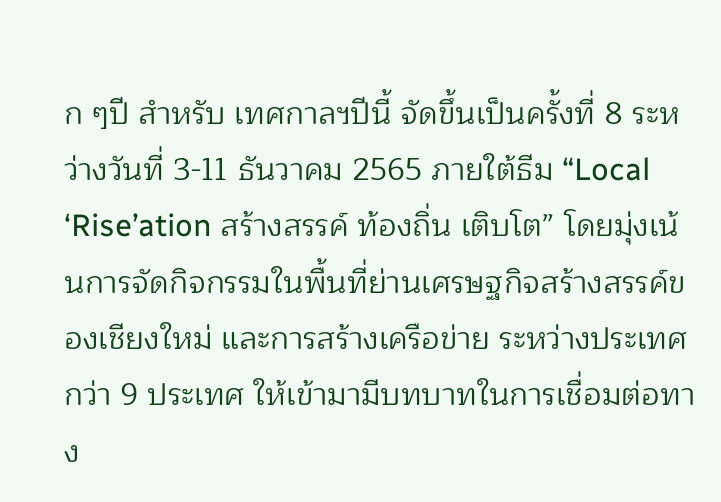ก ๆปี สําหรับ เทศกาลฯปีนี้ จัดขึ้นเป็นครั้งที่ 8 ระหว่างวันที่ 3-11 ธันวาคม 2565 ภายใต้ธีม “Local ‘Rise’ation สร้างสรรค์ ท้องถิ่น เติบโต” โดยมุ่งเน้นการจัดกิจกรรมในพื้นที่ย่านเศรษฐกิจสร้างสรรค์ของเชียงใหม่ และการสร้างเครือข่าย ระหว่างประเทศกว่า 9 ประเทศ ให้เข้ามามีบทบาทในการเชื่อมต่อทาง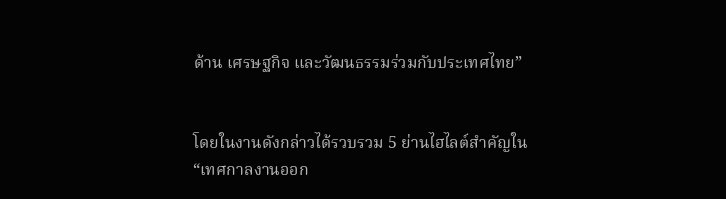ด้าน เศรษฐกิจ และวัฒนธรรมร่วมกับประเทศไทย”


โดยในงานดังกล่าวได้รวบรวม 5 ย่านไฮไลต์สําคัญใน “เทศกาลงานออก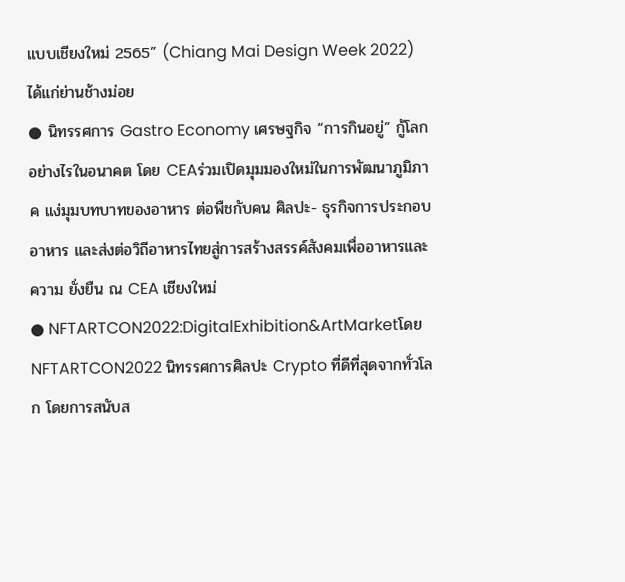แบบเชียงใหม่ 2565” (Chiang Mai Design Week 2022) ได้แก่ย่านช้างม่อย
● นิทรรศการ Gastro Economy เศรษฐกิจ “การกินอยู่” กู้โลกอย่างไรในอนาคต โดย CEAร่วมเปิดมุมมองใหม่ในการพัฒนาภูมิภาค แง่มุมบทบาทของอาหาร ต่อพืชกับคน ศิลปะ- ธุรกิจการประกอบอาหาร และส่งต่อวิถีอาหารไทยสู่การสร้างสรรค์สังคมเพื่ออาหารและความ ยั่งยืน ณ CEA เชียงใหม่
● NFTARTCON2022:DigitalExhibition&ArtMarketโดยNFTARTCON2022 นิทรรศการศิลปะ Crypto ที่ดีที่สุดจากทั่วโลก โดยการสนับส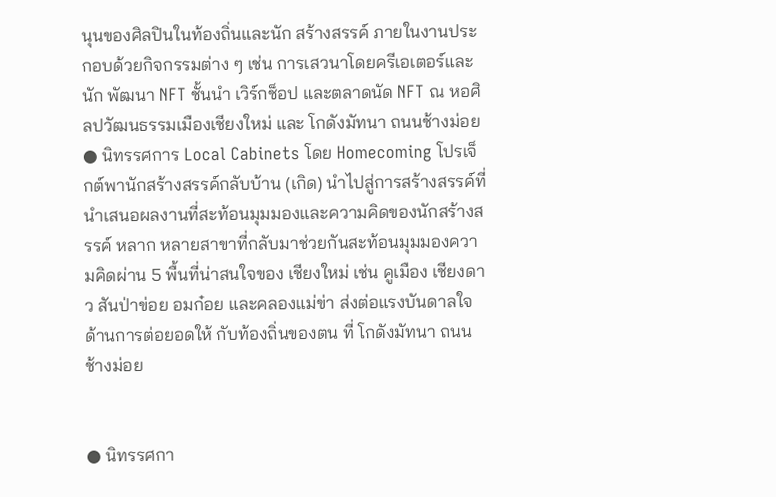นุนของศิลปินในท้องถิ่นและนัก สร้างสรรค์ ภายในงานประกอบด้วยกิจกรรมต่าง ๆ เช่น การเสวนาโดยครีเอเตอร์และนัก พัฒนา NFT ชั้นนํา เวิร์กช็อป และตลาดนัด NFT ณ หอศิลปวัฒนธรรมเมืองเชียงใหม่ และ โกดังมัทนา ถนนช้างม่อย
● นิทรรศการ Local Cabinets โดย Homecoming โปรเจ็กต์พานักสร้างสรรค์กลับบ้าน (เกิด) นําไปสู่การสร้างสรรค์ที่นําเสนอผลงานที่สะท้อนมุมมองและความคิดของนักสร้างสรรค์ หลาก หลายสาขาที่กลับมาช่วยกันสะท้อนมุมมองความคิดผ่าน 5 พื้นที่น่าสนใจของ เชียงใหม่ เช่น คูเมือง เชียงดาว สันป่าข่อย อมก๋อย และคลองแม่ข่า ส่งต่อแรงบันดาลใจ ด้านการต่อยอดให้ กับท้องถิ่นของตน ที่ โกดังมัทนา ถนนช้างม่อย


● นิทรรศกา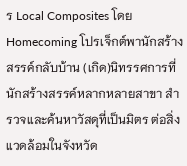ร Local Composites โดย Homecoming โปรเจ็กต์พานักสร้างสรรค์กลับบ้าน (เกิด)นิทรรศการที่นักสร้างสรรค์หลากหลายสาขา สํารวจและค้นหาวัสดุที่เป็นมิตร ต่อสิ่ง แวดล้อมในจังหวัด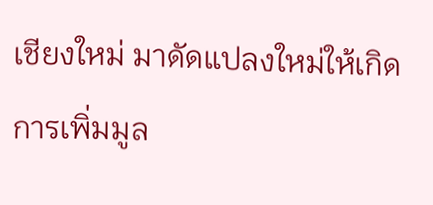เชียงใหม่ มาดัดแปลงใหม่ให้เกิดการเพิ่มมูล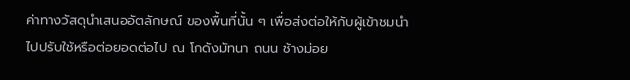ค่าทางวัสดุนําเสนออัตลักษณ์ ของพื้นที่นั้น ๆ เพื่อส่งต่อให้กับผู้เข้าชมนําไปปรับใช้หรือต่อยอดต่อไป ณ โกดังมัทนา ถนน ช้างม่อย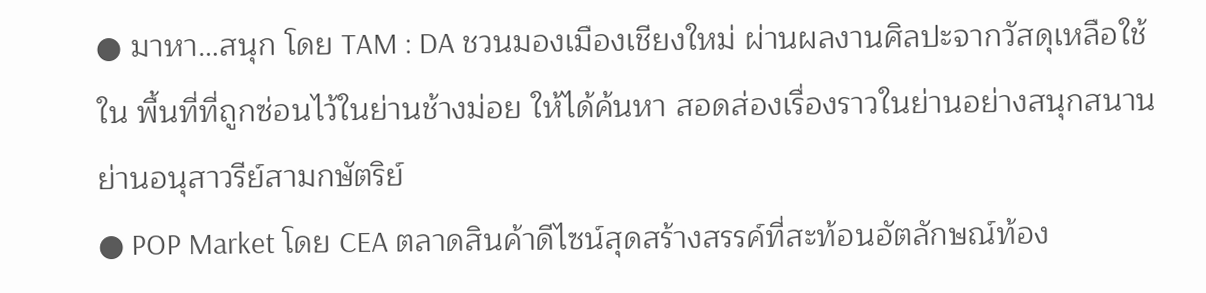● มาหา…สนุก โดย TAM : DA ชวนมองเมืองเชียงใหม่ ผ่านผลงานศิลปะจากวัสดุเหลือใช้ใน พื้นที่ที่ถูกซ่อนไว้ในย่านช้างม่อย ให้ได้ค้นหา สอดส่องเรื่องราวในย่านอย่างสนุกสนานย่านอนุสาวรีย์สามกษัตริย์
● POP Market โดย CEA ตลาดสินค้าดีไซน์สุดสร้างสรรค์ที่สะท้อนอัตลักษณ์ท้อง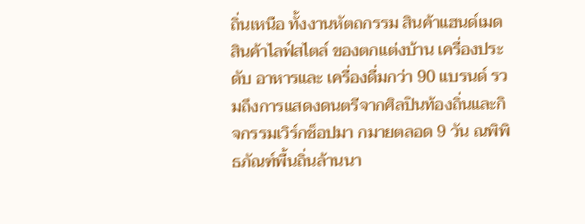ถิ่นเหนือ ทั้งงานหัตถกรรม สินค้าแฮนด์เมด สินค้าไลฟ์สไตล์ ของตกแต่งบ้าน เครื่องประดับ อาหารและ เครื่องดื่มกว่า 90 แบรนด์ รวมถึงการแสดงดนตรีจากศิลปินท้องถิ่นและกิจกรรมเวิร์กช็อปมา กมายตลอด 9 วัน ณพิพิธภัณฑ์พื้นถิ่นล้านนา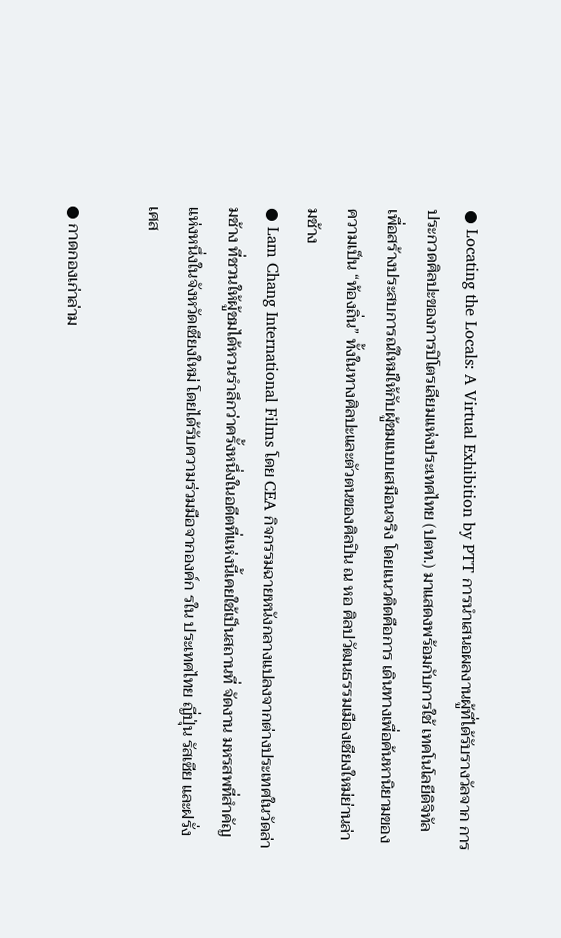● Locating the Locals: A Virtual Exhibition by PTT การนําเสนอผลงานผู้ที่ได้รับรางวัลจาก การประกวดศิลปะของการปิโตรเลียมแห่งประเทศไทย (ปตท.) มาแสดงพร้อมกับการใช้ เทคโนโลยีดิจิทัล เพื่อสร้างประสบการณ์ใหม่ให้กับผู้ชมแบบเสมือนจริง โดยแนวคิดคือการ เดินทางเพื่อค้นหานิยามของความเป็น “ท้องถิ่น” ทั้งในทางศิลปะและตัวตนของศิลปิน ณ หอ ศิลปวัฒนธรรมเมืองเชียงใหม่ย่านล่ามช้าง
● Lam Chang International Films โดย CEA กิจกรรมฉายหนังกลางแปลงจากต่างประเทศในวัดล่ามช้าง ที่ชวนให้ผู้ชมได้หวนรําลึกว่าครั้งหนึ่งในอดีตที่แห่งนี้เคยใช้เป็นสถานที่ จัดงาน มหรสพที่สําคัญแห่งหนึ่งในจังหวัดเชียงใหม่ โดยได้รับความร่วมมือจากองค์ก รใน ประเทศไทย ญี่ปุ่น รัสเซีย และฝรั่งเศส

● กาดกองเก่าล่าม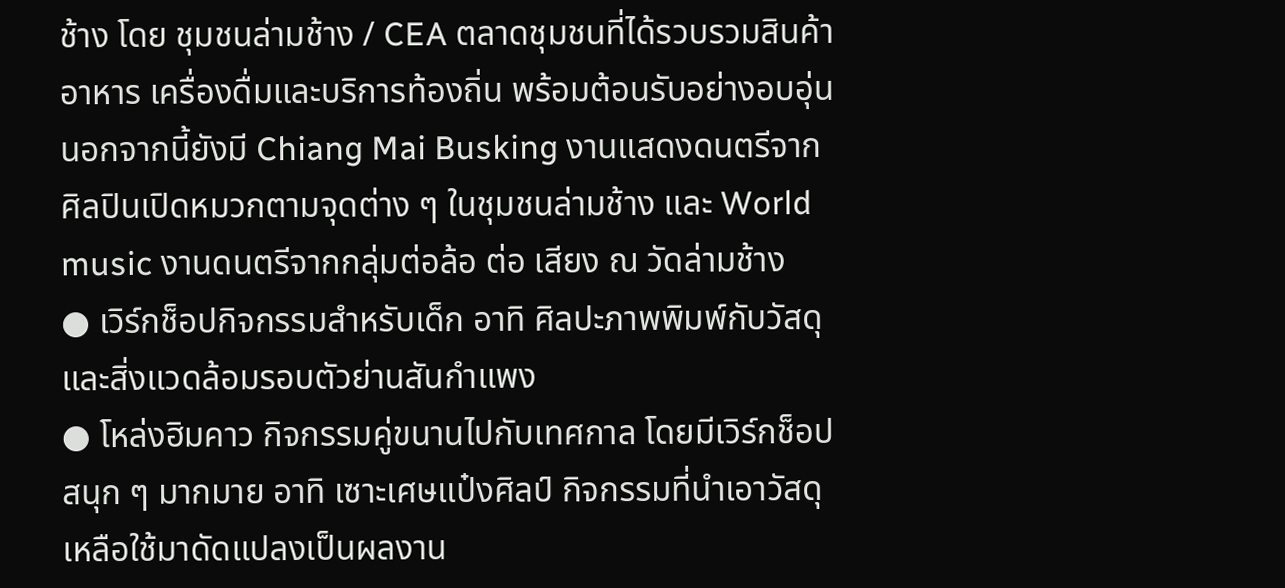ช้าง โดย ชุมชนล่ามช้าง / CEA ตลาดชุมชนที่ได้รวบรวมสินค้า อาหาร เครื่องดื่มและบริการท้องถิ่น พร้อมต้อนรับอย่างอบอุ่น นอกจากนี้ยังมี Chiang Mai Busking งานแสดงดนตรีจากศิลปินเปิดหมวกตามจุดต่าง ๆ ในชุมชนล่ามช้าง และ World music งานดนตรีจากกลุ่มต่อล้อ ต่อ เสียง ณ วัดล่ามช้าง
● เวิร์กช็อปกิจกรรมสําหรับเด็ก อาทิ ศิลปะภาพพิมพ์กับวัสดุและสิ่งแวดล้อมรอบตัวย่านสันกําแพง
● โหล่งฮิมคาว กิจกรรมคู่ขนานไปกับเทศกาล โดยมีเวิร์กช็อปสนุก ๆ มากมาย อาทิ เซาะเศษแป๋งศิลป์ กิจกรรมที่นําเอาวัสดุเหลือใช้มาดัดแปลงเป็นผลงาน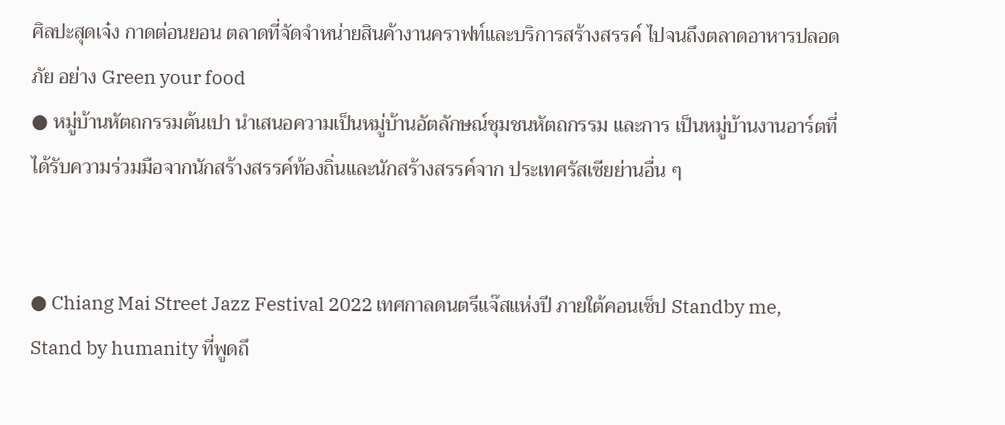ศิลปะสุดเจ๋ง กาดต่อนยอน ตลาดที่จัดจําหน่ายสินค้างานคราฟท์และบริการสร้างสรรค์ ไปจนถึงตลาดอาหารปลอดภัย อย่าง Green your food
● หมู่บ้านหัตถกรรมต้นเปา นําเสนอความเป็นหมู่บ้านอัตลักษณ์ชุมชนหัตถกรรม และการ เป็นหมู่บ้านงานอาร์ตที่ได้รับความร่วมมือจากนักสร้างสรรค์ท้องถิ่นและนักสร้างสรรค์จาก ประเทศรัสเซียย่านอื่น ๆ


● Chiang Mai Street Jazz Festival 2022 เทศกาลดนตรีแจ๊สแห่งปี ภายใต้คอนเซ็ป Standby me, Stand by humanity ที่พูดถึ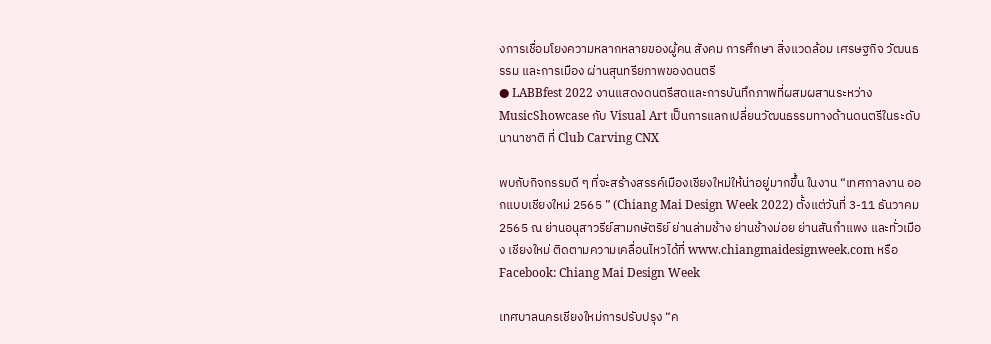งการเชื่อมโยงความหลากหลายของผู้คน สังคม การศึกษา สิ่งแวดล้อม เศรษฐกิจ วัฒนธรรม และการเมือง ผ่านสุนทรียภาพของดนตรี
● LABBfest 2022 งานแสดงดนตรีสดและการบันทึกภาพที่ผสมผสานระหว่าง MusicShowcase กับ Visual Art เป็นการแลกเปลี่ยนวัฒนธรรมทางด้านดนตรีในระดับนานาชาติ ที่ Club Carving CNX

พบกับกิจกรรมดี ๆ ที่จะสร้างสรรค์เมืองเชียงใหม่ให้น่าอยู่มากขึ้น ในงาน “เทศกาลงาน ออกแบบเชียงใหม่ 2565 ” (Chiang Mai Design Week 2022) ตั้งแต่วันที่ 3-11 ธันวาคม 2565 ณ ย่านอนุสาวรีย์สามกษัตริย์ ย่านล่ามช้าง ย่านช้างม่อย ย่านสันกําแพง และทั่วเมือง เชียงใหม่ ติดตามความเคลื่อนไหวได้ที่ www.chiangmaidesignweek.com หรือ Facebook: Chiang Mai Design Week

เทศบาลนครเชียงใหม่การปรับปรุง “ค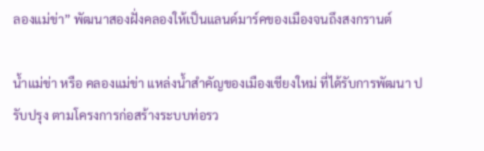ลองแม่ข่า” พัฒนาสองฝั่งคลองให้เป็นแลนด์มาร์คของเมืองจนถึงสงกรานต์

น้ำแม่ข่า หรือ คลองแม่ข่า แหล่งน้ำสำคัญของเมืองเชียงใหม่ ที่ได้รับการพัฒนา ปรับปรุง ตามโครงการก่อสร้างระบบท่อรว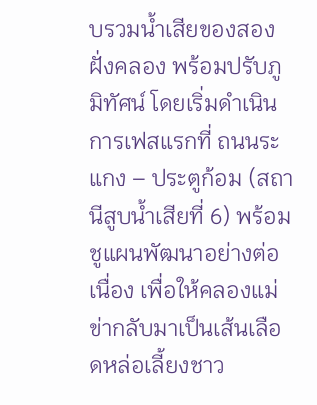บรวมน้ำเสียของสองฝั่งคลอง พร้อมปรับภูมิทัศน์ โดยเริ่มดำเนินการเฟสแรกที่ ถนนระแกง – ประตูก้อม (สถานีสูบน้ำเสียที่ 6) พร้อมชูแผนพัฒนาอย่างต่อเนื่อง เพื่อให้คลองแม่ข่ากลับมาเป็นเส้นเลือดหล่อเลี้ยงชาว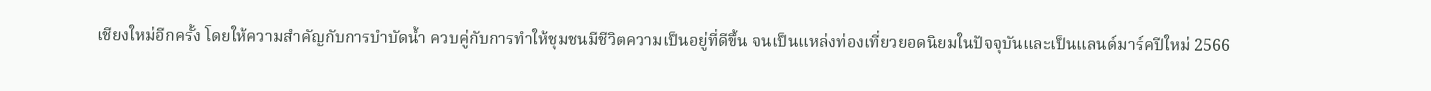เชียงใหม่อีกครั้ง โดยให้ความสำคัญกับการบำบัดน้ำ ควบคู่กับการทำให้ชุมชนมีชีวิตความเป็นอยู่ที่ดีขึ้น จนเป็นแหล่งท่องเที่ยวยอดนิยมในปัจจุบันและเป็นแลนด์มาร์คปีใหม่ 2566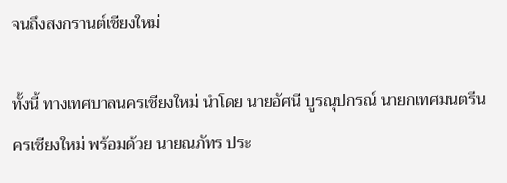จนถึงสงกรานต์เชียงใหม่

ทั้งนี้ ทางเทศบาลนครเชียงใหม่ นำโดย นายอัศนี บูรณุปกรณ์ นายกเทศมนตรีนครเชียงใหม่ พร้อมด้วย นายณภัทร ประ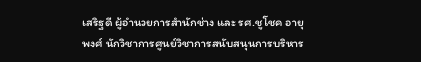เสริฐดี ผู้อำนวยการสำนักช่าง และ รศ.ชูโชค อายุพงศ์ นักวิชาการศูนย์วิชาการสนับสนุนการบริหาร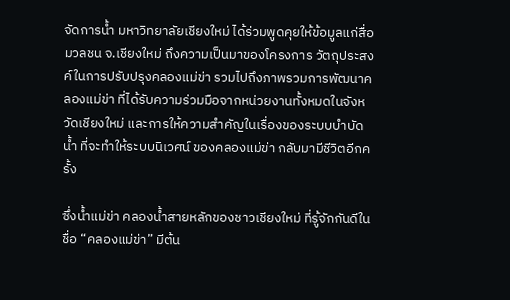จัดการน้ำ มหาวิทยาลัยเชียงใหม่ ได้ร่วมพูดคุยให้ข้อมูลแก่สื่อมวลชน จ.เชียงใหม่ ถึงความเป็นมาของโครงการ วัตถุประสงค์ในการปรับปรุงคลองแม่ข่า รวมไปถึงภาพรวมการพัฒนาคลองแม่ข่า ที่ได้รับความร่วมมือจากหน่วยงานทั้งหมดในจังหวัดเชียงใหม่ และการให้ความสำคัญในเรื่องของระบบบำบัดน้ำ ที่จะทำให้ระบบนิเวศน์ ของคลองแม่ข่า กลับมามีชีวิตอีกครั้ง

ซึ่งน้ำแม่ข่า คลองน้ำสายหลักของชาวเชียงใหม่ ที่รู้จักกันดีในชื่อ “คลองแม่ข่า” มีต้น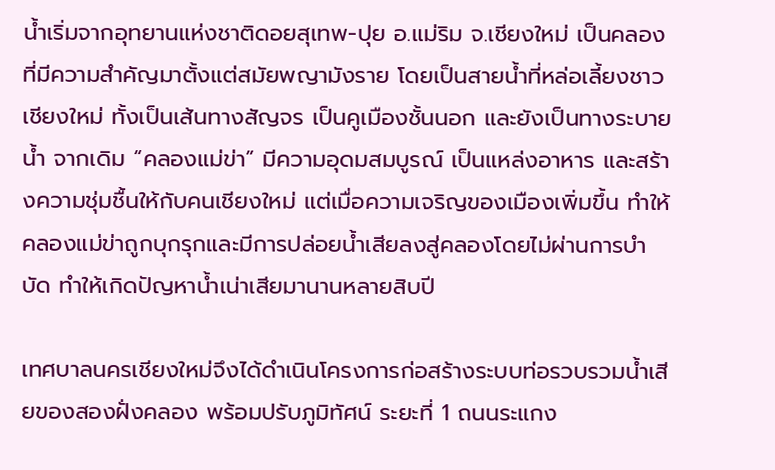น้ำเริ่มจากอุทยานแห่งชาติดอยสุเทพ-ปุย อ.แม่ริม จ.เชียงใหม่ เป็นคลองที่มีความสำคัญมาตั้งแต่สมัยพญามังราย โดยเป็นสายน้ำที่หล่อเลี้ยงชาวเชียงใหม่ ทั้งเป็นเส้นทางสัญจร เป็นคูเมืองชั้นนอก และยังเป็นทางระบายน้ำ จากเดิม “คลองแม่ข่า” มีความอุดมสมบูรณ์ เป็นแหล่งอาหาร และสร้างความชุ่มชื้นให้กับคนเชียงใหม่ แต่เมื่อความเจริญของเมืองเพิ่มขึ้น ทำให้คลองแม่ข่าถูกบุกรุกและมีการปล่อยน้ำเสียลงสู่คลองโดยไม่ผ่านการบำบัด ทำให้เกิดปัญหาน้ำเน่าเสียมานานหลายสิบปี

เทศบาลนครเชียงใหม่จึงได้ดำเนินโครงการก่อสร้างระบบท่อรวบรวมน้ำเสียของสองฝั่งคลอง พร้อมปรับภูมิทัศน์ ระยะที่ 1 ถนนระแกง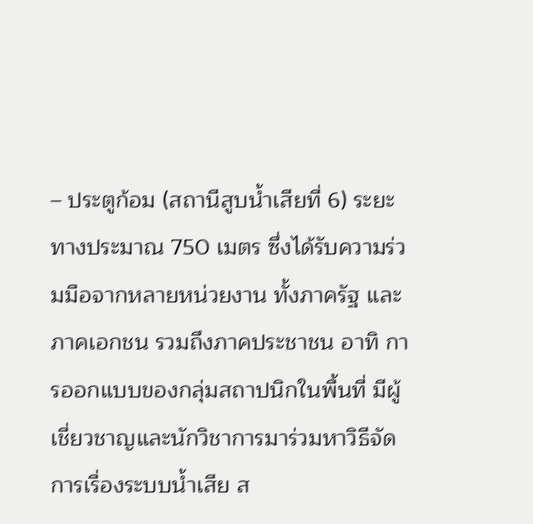– ประตูก้อม (สถานีสูบน้ำเสียที่ 6) ระยะทางประมาณ 750 เมตร ซึ่งได้รับความร่วมมือจากหลายหน่วยงาน ทั้งภาครัฐ และภาคเอกชน รวมถึงภาคประชาชน อาทิ การออกแบบของกลุ่มสถาปนิกในพื้นที่ มีผู้เชี่ยวชาญและนักวิชาการมาร่วมหาวิธีจัดการเรื่องระบบน้ำเสีย ส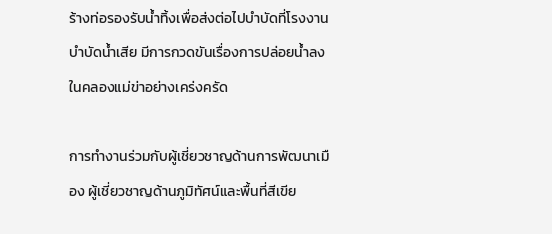ร้างท่อรองรับน้ำทิ้งเพื่อส่งต่อไปบำบัดที่โรงงานบำบัดน้ำเสีย มีการกวดขันเรื่องการปล่อยน้ำลงในคลองแม่ข่าอย่างเคร่งครัด

การทำงานร่วมกับผู้เชี่ยวชาญด้านการพัฒนาเมือง ผู้เชี่ยวชาญด้านภูมิทัศน์และพื้นที่สีเขีย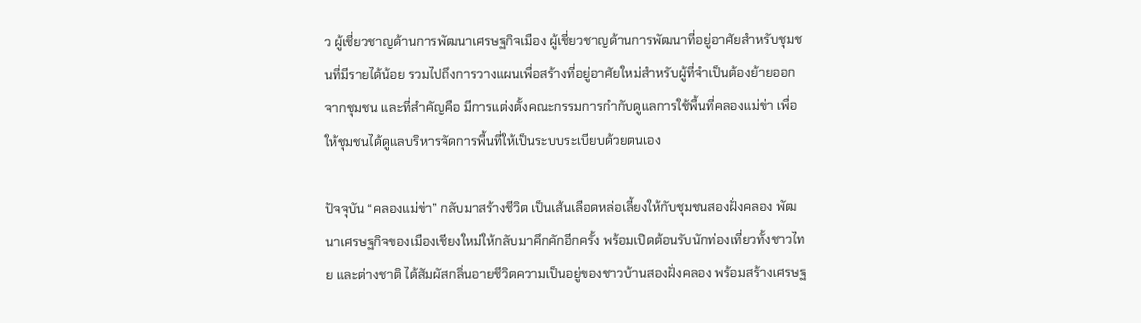ว ผู้เชี่ยวชาญด้านการพัฒนาเศรษฐกิจเมือง ผู้เชี่ยวชาญด้านการพัฒนาที่อยู่อาศัยสำหรับชุมชนที่มีรายได้น้อย รวมไปถึงการวางแผนเพื่อสร้างที่อยู่อาศัยใหม่สำหรับผู้ที่จำเป็นต้องย้ายออกจากชุมชน และที่สำคัญคือ มีการแต่งตั้งคณะกรรมการกำกับดูแลการใช้พื้นที่คลองแม่ข่า เพื่อให้ชุมชนได้ดูแลบริหารจัดการพื้นที่ให้เป็นระบบระเบียบด้วยตนเอง

ปัจจุบัน “คลองแม่ข่า” กลับมาสร้างชีวิต เป็นเส้นเลือดหล่อเลี้ยงให้กับชุมชนสองฝั่งคลอง พัฒนาเศรษฐกิจของเมืองเชียงใหม่ให้กลับมาคึกคักอีกครั้ง พร้อมเปิดต้อนรับนักท่องเที่ยวทั้งชาวไทย และต่างชาติ ได้สัมผัสกลิ่นอายชีวิตความเป็นอยู่ของชาวบ้านสองฝั่งคลอง พร้อมสร้างเศรษฐ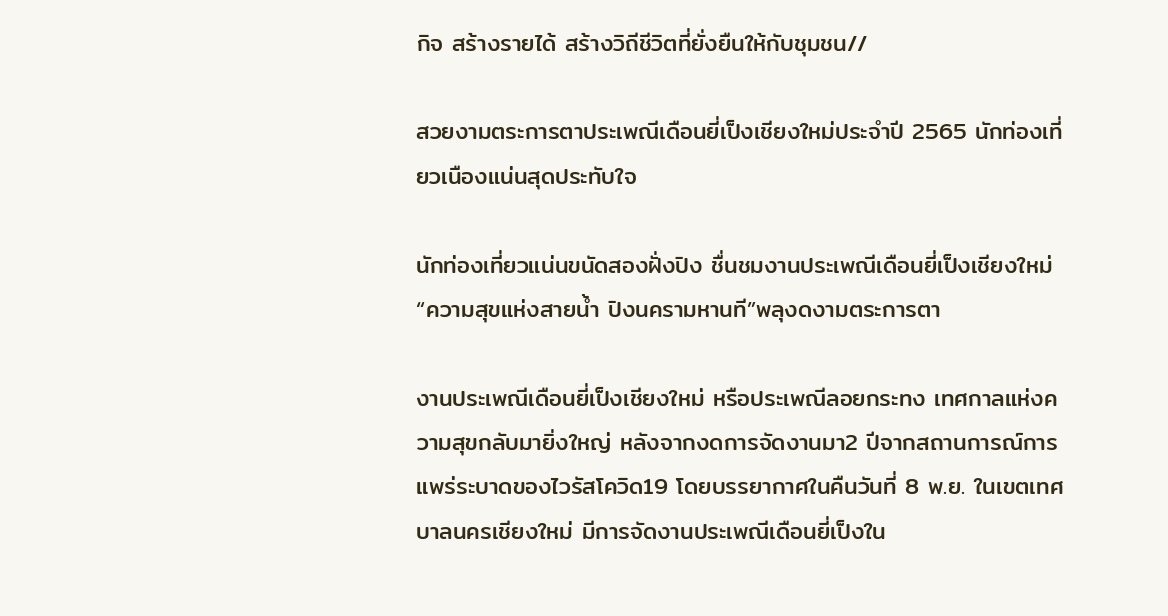กิจ สร้างรายได้ สร้างวิถีชีวิตที่ยั่งยืนให้กับชุมชน//

สวยงามตระการตาประเพณีเดือนยี่เป็งเชียงใหม่ประจำปี 2565 นักท่องเที่ยวเนืองแน่นสุดประทับใจ

นักท่องเที่ยวแน่นขนัดสองฝั่งปิง ชื่นชมงานประเพณีเดือนยี่เป็งเชียงใหม่ “ความสุขแห่งสายน้ำ ปิงนครามหานที”พลุงดงามตระการตา

งานประเพณีเดือนยี่เป็งเชียงใหม่ หรือประเพณีลอยกระทง เทศกาลแห่งความสุขกลับมายิ่งใหญ่ หลังจากงดการจัดงานมา2 ปีจากสถานการณ์การแพร่ระบาดของไวรัสโควิด19 โดยบรรยากาศในคืนวันที่ 8 พ.ย. ในเขตเทศบาลนครเชียงใหม่ มีการจัดงานประเพณีเดือนยี่เป็งใน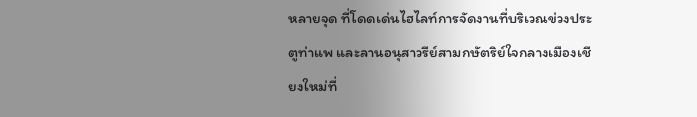หลายจุด ที่โดดเด่นไฮไลท์การจัดงานที่บริเวณข่วงประตูท่าแพ และลานอนุสาวรีย์สามกษัตริย์ใจกลางเมืองเชียงใหม่ที่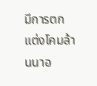มีการตกแต่งโคมล้านนาอ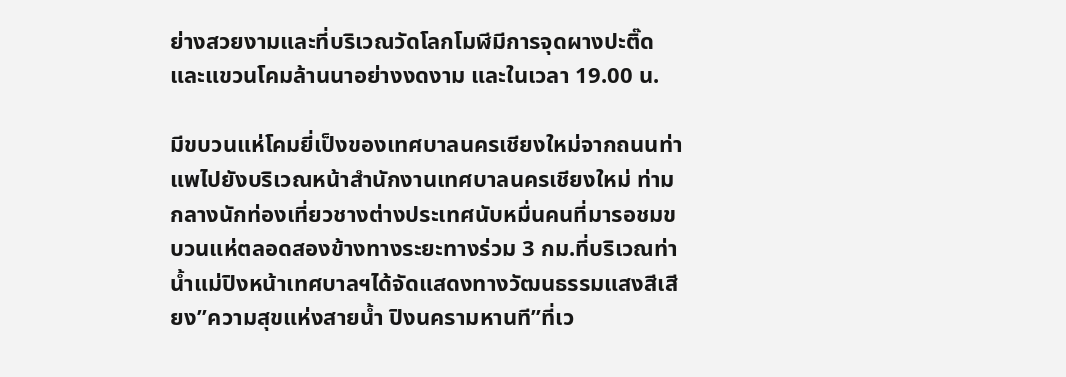ย่างสวยงามและที่บริเวณวัดโลกโมฬีมีการจุดผางปะติ๊ดและแขวนโคมล้านนาอย่างงดงาม และในเวลา 19.00 น.

มีขบวนแห่โคมยี่เป็งของเทศบาลนครเชียงใหม่จากถนนท่าแพไปยังบริเวณหน้าสำนักงานเทศบาลนครเชียงใหม่ ท่ามกลางนักท่องเที่ยวชางต่างประเทศนับหมื่นคนที่มารอชมขบวนแห่ตลอดสองข้างทางระยะทางร่วม 3 กม.ที่บริเวณท่าน้ำแม่ปิงหน้าเทศบาลฯได้จัดแสดงทางวัฒนธรรมแสงสีเสียง”ความสุขแห่งสายน้ำ ปิงนครามหานที”ที่เว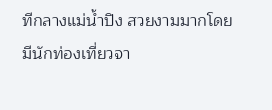ทีกลางแม่น้ำปิง สวยงามมากโดยมีนักท่องเที่ยวจา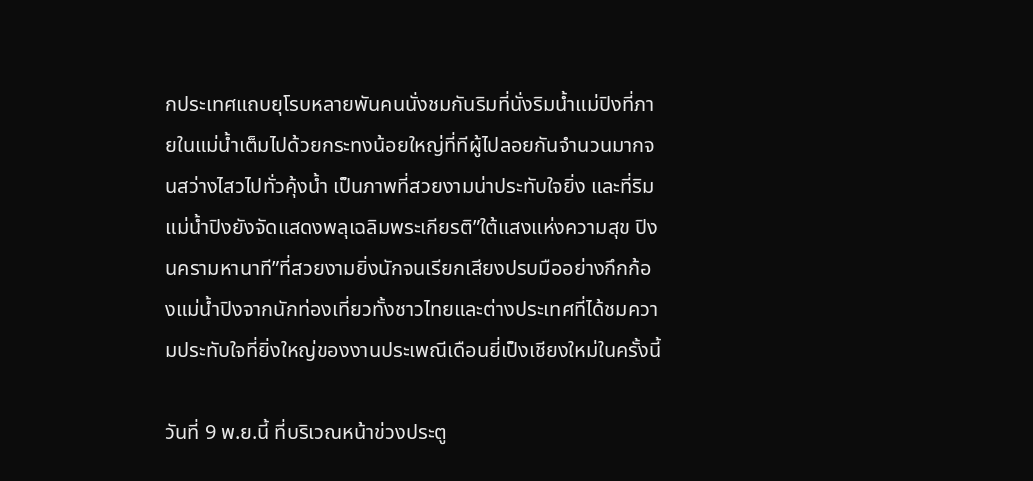กประเทศแถบยุโรบหลายพันคนนั่งชมกันริมที่นั่งริมน้ำแม่ปิงที่ภายในแม่น้ำเต็มไปด้วยกระทงน้อยใหญ่ที่ทีผู้ไปลอยกันจำนวนมากจนสว่างไสวไปทั่วคุ้งน้ำ เป็นภาพที่สวยงามน่าประทับใจยิ่ง และที่ริมแม่น้ำปิงยังจัดแสดงพลุเฉลิมพระเกียรติ”ใต้แสงแห่งความสุข ปิงนครามหานาที”ที่สวยงามยิ่งนักจนเรียกเสียงปรบมืออย่างกึกก้องแม่น้ำปิงจากนักท่องเที่ยวทั้งชาวไทยและต่างประเทศที่ได้ชมความประทับใจที่ยิ่งใหญ่ของงานประเพณีเดือนยี่เป็งเชียงใหม่ในครั้งนี้

วันที่ 9 พ.ย.นี้ ที่บริเวณหน้าข่วงประตู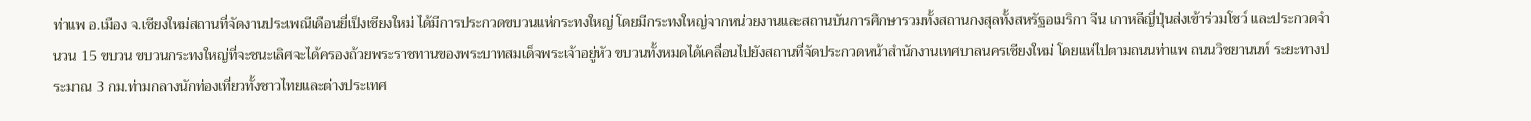ท่าแพ อ.เมือง จ.เชียงใหม่สถานที่จัดงานประเพณีเดือนยี่เป็งเชียงใหม่ ได้มีการประกวดขบวนแห่กระทงใหญ่ โดยมีกระทงใหญ่จากหน่วยงานและสถานบันการศึกษารวมทั้งสถานกงสุลทั้งสหรัฐอเมริกา จีน เกาหลีญี่ปุ่นส่งเข้าร่วมโชว์ และประกวดจำนวน 15 ขบวน ขบวนกระทงใหญ่ที่จะชนะเลิศจะได้ครองถ้วยพระราชทานของพระบาทสมเด็จพระเจ้าอยู่หัว ขบวนทั้งหมดได้เคลื่อนไปยังสถานที่จัดประกวดหน้าสำนักงานเทศบาลนครเชียงใหม่ โดยแห่ไปตามถนนท่าแพ ถนนวิชยานนท์ ระยะทางประมาณ 3 กม.ท่ามกลางนักท่องเที่ยวทั้งชาวไทยและต่างประเทศ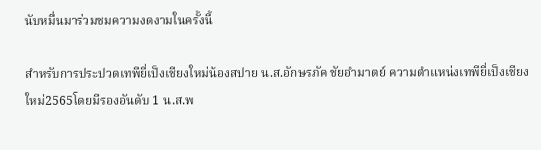นับหมื่นมาร่วมชมความงดงามในครั้งนี้

สำหรับการประปวดเทพียี่เป็งเชียงใหม่น้องสปาย น.ส.อักษรภัค ชัยอำมาตย์ ความตำแหน่งเทพียี่เป็งเชียงใหม่2565โดยมีรองอันดับ 1 น.ส.พ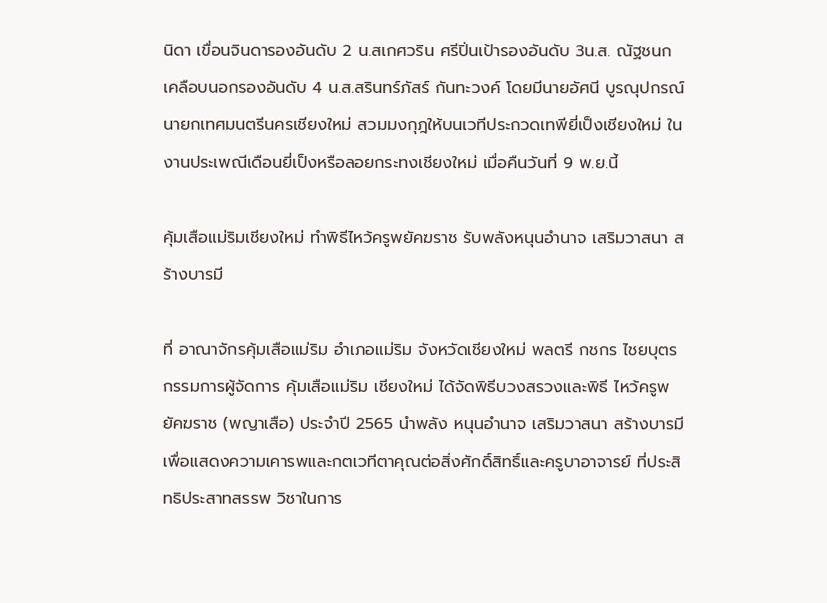นิดา เขื่อนจินดารองอันดับ 2 น.สเกศวริน ศรีปิ่นเป้ารองอันดับ 3น.ส. ณัฐชนก เคลือบนอกรองอันดับ 4 น.ส.สรินทร์ภัสร์ กันทะวงค์ โดยมีนายอัศนี บูรณุปกรณ์ นายกเทศมนตรีนครเชียงใหม่ สวมมงกุฎให้บนเวทีประกวดเทพียี่เป็งเชียงใหม่ ในงานประเพณีเดือนยี่เป็งหรือลอยกระทงเชียงใหม่ เมื่อคืนวันที่ 9 พ.ย.นี้

คุ้มเสือแม่ริมเชียงใหม่ ทำพิธีไหว้ครูพยัคฆราช รับพลังหนุนอำนาจ เสริมวาสนา สร้างบารมี

ที่ อาณาจักรคุ้มเสือแม่ริม อำเภอแม่ริม จังหวัดเชียงใหม่ พลตรี กชกร ไชยบุตร กรรมการผู้จัดการ คุ้มเสือแม่ริม เชียงใหม่ ได้จัดพิธีบวงสรวงและพิธี ไหว้ครูพยัคฆราช (พญาเสือ) ประจำปี 2565 นำพลัง หนุนอำนาจ เสริมวาสนา สร้างบารมีเพื่อแสดงความเคารพและกตเวทีตาคุณต่อสิ่งศักดิ์สิทธิ์และครูบาอาจารย์ ที่ประสิทธิประสาทสรรพ วิชาในการ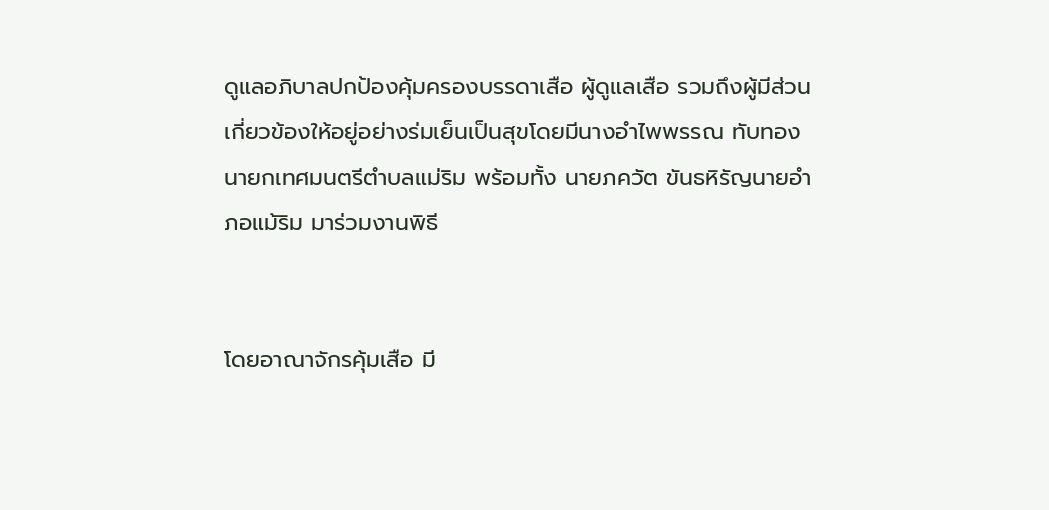ดูแลอภิบาลปกป้องคุ้มครองบรรดาเสือ ผู้ดูแลเสือ รวมถึงผู้มีส่วนเกี่ยวข้องให้อยู่อย่างร่มเย็นเป็นสุขโดยมีนางอำไพพรรณ ทับทอง นายกเทศมนตรีตำบลแม่ริม พร้อมทั้ง นายภควัต ขันธหิรัญนายอำภอแม้ริม มาร่วมงานพิธี


โดยอาณาจักรคุ้มเสือ มี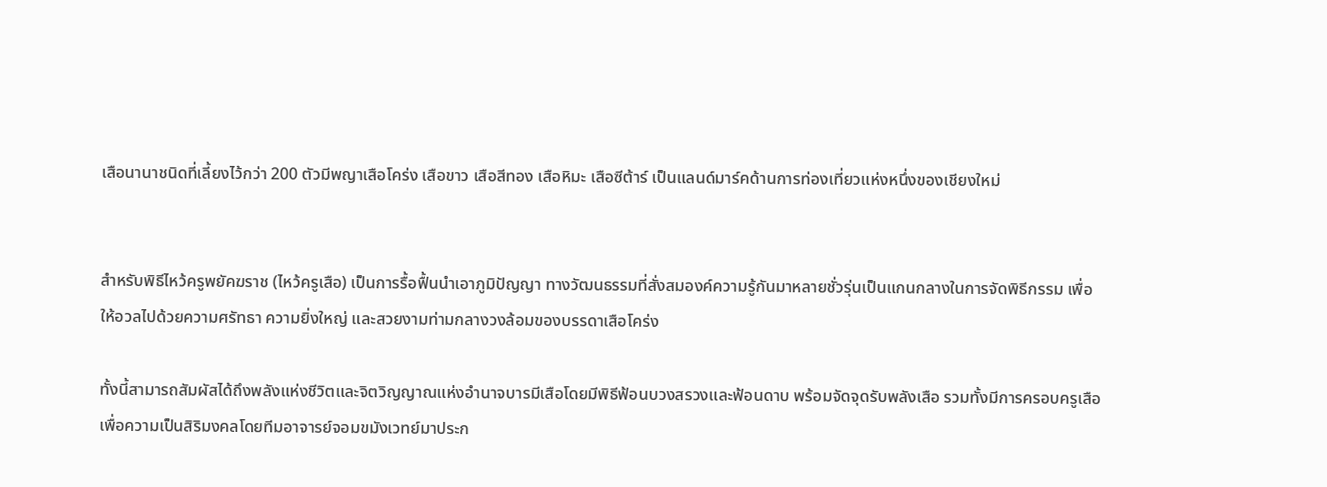เสือนานาชนิดที่เลี้ยงไว้กว่า 200 ตัวมีพญาเสือโคร่ง เสือขาว เสือสีทอง เสือหิมะ เสือซีต้าร์ เป็นแลนด์มาร์คด้านการท่องเที่ยวแห่งหนึ่งของเชียงใหม่


สำหรับพิธีไหว้ครูพยัคฆราช (ไหว้ครูเสือ) เป็นการรื้อฟื้นนำเอาภูมิปัญญา ทางวัฒนธรรมที่สั่งสมองค์ความรู้กันมาหลายชั่วรุ่นเป็นแกนกลางในการจัดพิธีกรรม เพื่อให้อวลไปด้วยความศรัทธา ความยิ่งใหญ่ และสวยงามท่ามกลางวงล้อมของบรรดาเสือโคร่ง

ทั้งนี้สามารถสัมผัสได้ถึงพลังแห่งชีวิตและจิตวิญญาณแห่งอำนาจบารมีเสือโดยมีพิธีฟ้อนบวงสรวงและฟ้อนดาบ พร้อมจัดจุดรับพลังเสือ รวมทั้งมีการครอบครูเสือเพื่อความเป็นสิริมงคลโดยทีมอาจารย์จอมขมังเวทย์มาประก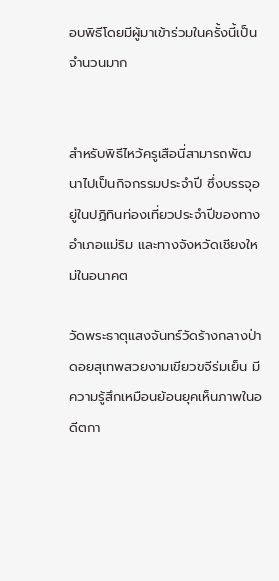อบพิธีโดยมีผู้มาเข้าร่วมในครั้งนี้เป็นจำนวนมาก


สำหรับพิธีไหว้ครูเสือนี่สามารถพัฒนาไปเป็นกิจกรรมประจำปี ซึ่งบรรจุอยู่ในปฏิทินท่องเที่ยวประจำปีของทางอำเภอแม่ริม และทางจังหวัดเชียงใหม่ในอนาคต

วัดพระธาตุแสงจันทร์วัดร้างกลางป่าดอยสุเทพสวยงามเขียวขจีร่มเย็น มีความรู้สึกเหมือนย้อนยุคเห็นภาพในอดีตกา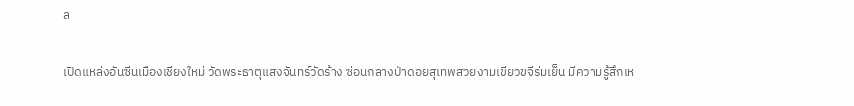ล

เปิดแหล่งอันซีนเมืองเชียงใหม่ วัดพระธาตุแสงจันทร์วัดร้าง ซ่อนกลางป่าดอยสุเทพสวยงามเขียวขจีร่มเย็น มีความรู้สึกเห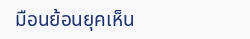มือนย้อนยุคเห็น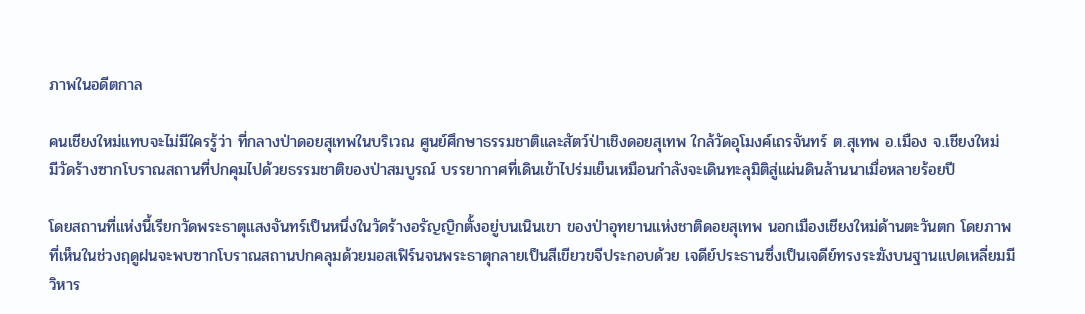ภาพในอดีตกาล

คนเชียงใหม่แทบจะไม่มีใครรู้ว่า ที่กลางป่าดอยสุเทพในบริเวณ ศูนย์ศึกษาธรรมชาติและสัตว์ป่าเชิงดอยสุเทพ ใกล้วัดอุโมงค์เถรจันทร์ ต.สุเทพ อ.เมือง จ.เชียงใหม่
มีวัดร้างซากโบราณสถานที่ปกคุมไปด้วยธรรมชาติของป่าสมบูรณ์ บรรยากาศที่เดินเข้าไปร่มเย็นเหมือนกำลังจะเดินทะลุมิติสู่แผ่นดินล้านนาเมื่อหลายร้อยปี

โดยสถานที่แห่งนี้เรียกวัดพระธาตุแสงจันทร์เป็นหนึ่งในวัดร้างอรัญญิกตั้งอยู่บนเนินเขา ของป่าอุทยานแห่งชาติดอยสุเทพ นอกเมืองเชียงใหม่ด้านตะวันตก โดยภาพที่เห็นในช่วงฤดูฝนจะพบซากโบราณสถานปกคลุมด้วยมอสเฟิร์นจนพระธาตุกลายเป็นสีเขียวขจีประกอบด้วย เจดีย์ประธานซึ่งเป็นเจดีย์ทรงระฆังบนฐานแปดเหลี่ยมมีวิหาร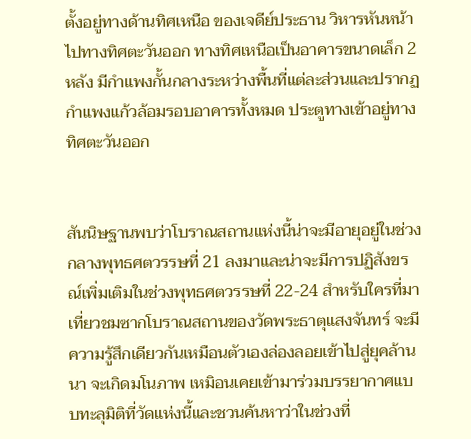ตั้งอยู่ทางด้านทิศเหนือ ของเจดีย์ประธาน วิหารหันหน้าไปทางทิศตะวันออก ทางทิศเหนือเป็นอาคารขนาดเล็ก 2 หลัง มีกำแพงกั้นกลางระหว่างพื้นที่แต่ละส่วนและปรากฏกำแพงแก้วล้อมรอบอาคารทั้งหมด ประตูทางเข้าอยู่ทางทิศตะวันออก


สันนิษฐานพบว่าโบราณสถานแห่งนี้น่าจะมีอายุอยู่ในช่วง กลางพุทธศตวรรษที่ 21 ลงมาและน่าจะมีการปฏิสังขรณ์เพิ่มเติมในช่วงพุทธศตวรรษที่ 22-24 สำหรับใครที่มาเที่ยวชมซากโบราณสถานของวัดพระธาตุแสงจันทร์ จะมีความรู้สึกเดียวกันเหมือนตัวเองล่องลอยเข้าไปสู่ยุคล้านนา จะเกิดมโนภาพ เหมิอนเคยเข้ามาร่วมบรรยากาศแบบทะลุมิติที่วัดแห่งนี้และชวนค้นหาว่าในช่วงที่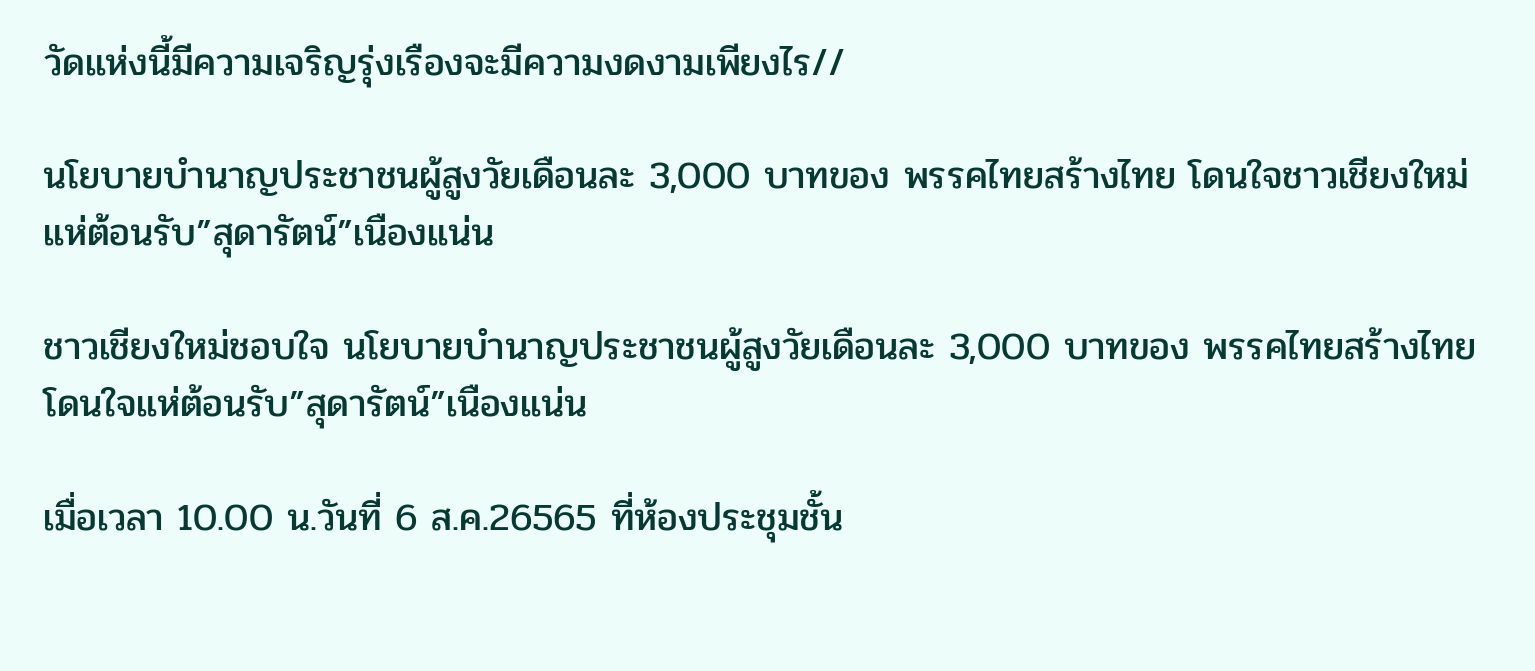วัดแห่งนี้มีความเจริญรุ่งเรืองจะมีความงดงามเพียงไร//

นโยบายบำนาญประชาชนผู้สูงวัยเดือนละ 3,000 บาทของ พรรคไทยสร้างไทย โดนใจชาวเชียงใหม่แห่ต้อนรับ”สุดารัตน์”เนืองแน่น

ชาวเชียงใหม่ชอบใจ นโยบายบำนาญประชาชนผู้สูงวัยเดือนละ 3,000 บาทของ พรรคไทยสร้างไทย โดนใจแห่ต้อนรับ”สุดารัตน์”เนืองแน่น

เมื่อเวลา 10.00 น.วันที่ 6 ส.ค.26565 ที่ห้องประชุมชั้น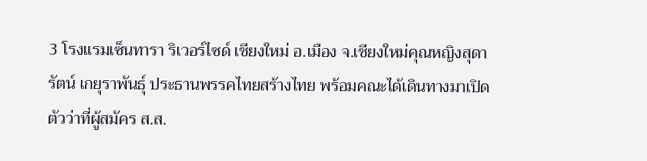3 โรงแรมเซ็นทารา ริเวอร์ไซด์ เชียงใหม่ อ.เมือง จ.เชียงใหม่คุณหญิงสุดารัตน์ เกยุราพันธุ์ ประธานพรรคไทยสร้างไทย พร้อมคณะได้เดินทางมาเปิดตัวว่าที่ผู้สมัคร ส.ส.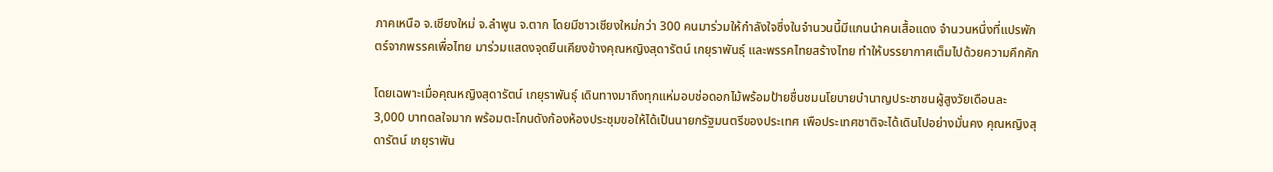ภาคเหนือ จ.เชียงใหม่ จ.ลำพูน จ.ตาก โดยมีชาวเชียงใหม่กว่า 300 คนมาร่วมให้กำลังใจซึ่งในจำนวนนี้มีแกนนำคนเสื้อแดง จำนวนหนึ่งที่แปรพักตร์จากพรรคเพื่อไทย มาร่วมแสดงจุดยืนเคียงข้างคุณหญิงสุดารัตน์ เกยุราพันธุ์ และพรรคไทยสร้างไทย ทำให้บรรยากาศเต็มไปด้วยความคึกคัก

โดยเฉพาะเมื่อคุณหญิงสุดารัตน์ เกยุราพันธุ์ เดินทางมาถึงทุกแห่มอบช่อดอกไม้พร้อมป้ายชื่นชมนโยบายบำนาญประชาชนผู้สูงวัยเดือนละ 3,000 บาทดลใจมาก พร้อมตะโกนดังก้องห้องประชุมขอให้ได้เป็นนายกรัฐมนตรีของประเทศ เพือประเทศชาติจะได้เดินไปอย่างมั่นคง คุณหญิงสุดารัตน์ เกยุราพัน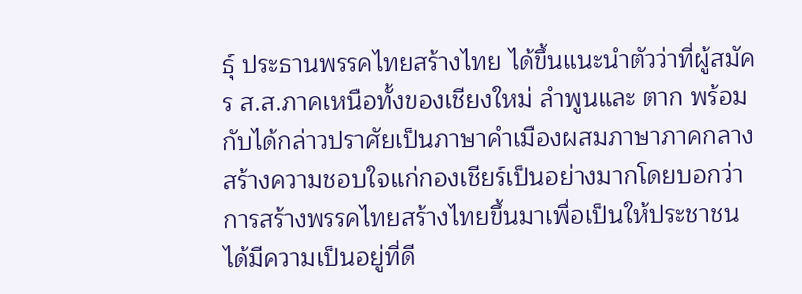ธุ์ ประธานพรรคไทยสร้างไทย ได้ขึ้นแนะนำตัวว่าที่ผู้สมัคร ส.ส.ภาคเหนือทั้งของเชียงใหม่ ลำพูนและ ตาก พร้อมกับได้กล่าวปราศัยเป็นภาษาคำเมืองผสมภาษาภาคกลางสร้างความชอบใจแก่กองเชียร์เป็นอย่างมากโดยบอกว่าการสร้างพรรคไทยสร้างไทยขึ้นมาเพื่อเป็นให้ประชาชนได้มีความเป็นอยู่ที่ดี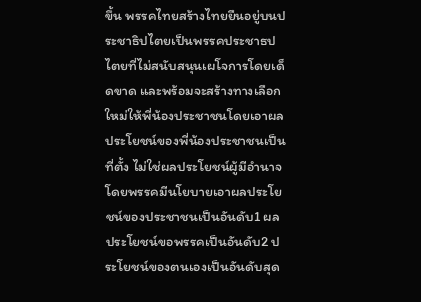ขึ้น พรรคไทยสร้างไทยยืนอยู่บนประชาธิปไตยเป็นพรรคประชาธปไตยที่ไม่สนับสนุนเผโจการโดยเด็ดขาด และพร้อมจะสร้างทางเลือกใหม่ให้พี่น้องประชาชนโดยเอาผลประโยชน์ของพี่น้องประชาชนเป็นที่ตั้ง ไม่ใช่ผลประโยชน์ผู้มีอำนาจ โดยพรรคมีนโยบายเอาผลประโยชน์ของประชาชนเป็นอันดับ1 ผลประโยชน์ขอพรรคเป็นอันดับ2 ประโยชน์ของตนเองเป็นอันดับสุด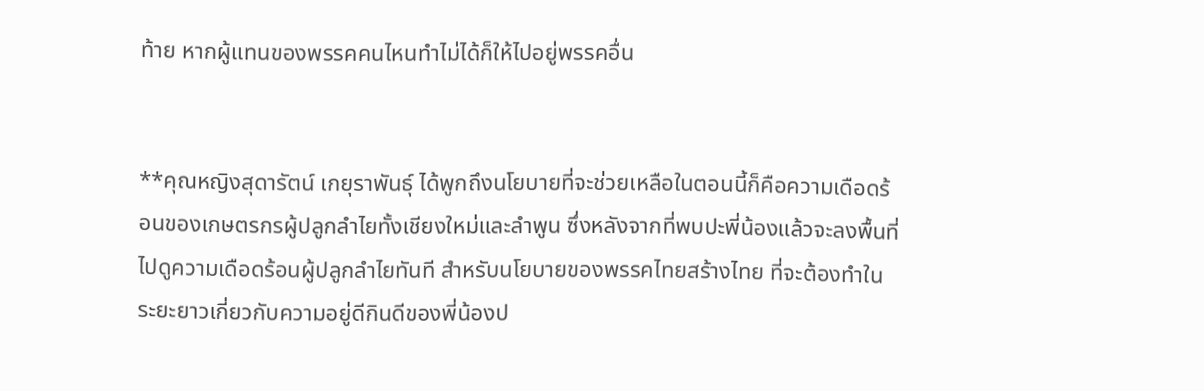ท้าย หากผู้แทนของพรรคคนไหนทำไม่ได้ก็ให้ไปอยู่พรรคอื่น


**คุณหญิงสุดารัตน์ เกยุราพันธุ์ ได้พูกถึงนโยบายที่จะช่วยเหลือในตอนนี้ก็คือความเดือดร้อนของเกษตรกรผู้ปลูกลำไยทั้งเชียงใหม่และลำพูน ซึ่งหลังจากที่พบปะพี่น้องแล้วจะลงพื้นที่ไปดูความเดือดร้อนผู้ปลูกลำไยทันที สำหรับนโยบายของพรรคไทยสร้างไทย ที่จะต้องทำในระยะยาวเกี่ยวกับความอยู่ดีกินดีของพี่น้องป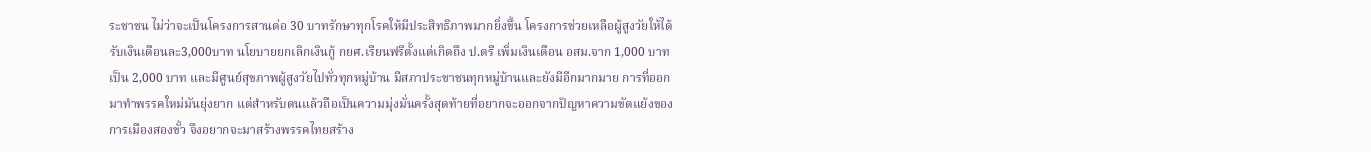ระชาชน ไม่ว่าจะเป็นโครงการสานต่อ 30 บาทรักษาทุกโรคให้มีประสิทธิภาพมากยิ่งขึ้น โครงการช่วยเหลือผู้สูงวัยให้ได้รับเงินเดือนละ3,000บาท นโยบายยกเลิกเงินกู้ กยศ.เรียนฟรีตั้งแต่เกิดถึง ป.ตรี เพิ่มเงินเดือน อสม.จาก 1,000 บาท เป็น 2,000 บาท และมีศูนย์สุขภาพผู้สูงวัยไปทั่วทุกหมู่บ้าน มีสภาประชาชนทุกหมู่บ้านและยังมีอีกมากมาย การที่ออกมาทำพรรคใหม่มันยุ่งยาก แต่สำหรับตนแล้วถือเป็นความมุ่งมั่นครั้งสุดท้ายที่อยากจะออกจากปัญหาความขัดแย้งของการเมืองสองขั้ว จึงอยากจะมาสร้างพรรคไทยสร้าง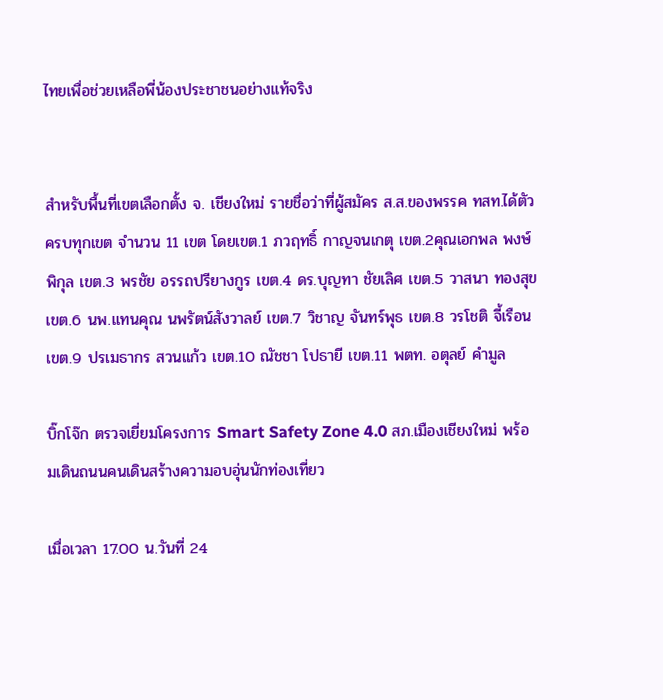ไทยเพื่อช่วยเหลือพี่น้องประชาชนอย่างแท้จริง


สำหรับพื้นที่เขตเลือกตั้ง จ. เชียงใหม่ รายชื่อว่าที่ผู้สมัคร ส.ส.ของพรรค ทสท.ได้ตัวครบทุกเขต จำนวน 11 เขต โดยเขต.1 ภวฤทธิ์ กาญจนเกตุ เขต.2คุณเอกพล พงษ์พิกุล เขต.3 พรชัย อรรถปรียางกูร เขต.4 ดร.บุญทา ชัยเลิศ เขต.5 วาสนา ทองสุข เขต.6 นพ.แทนคุณ นพรัตน์สังวาลย์ เขต.7 วิชาญ จันทร์พุธ เขต.8 วรโชติ จี้เรือน เขต.9 ปรเมธากร สวนแก้ว เขต.10 ณัชชา โปธายี เขต.11 พตท. อตุลย์ คำมูล

บิ๊กโจ๊ก ตรวจเยี่ยมโครงการ Smart Safety Zone 4.0 สภ.เมืองเชียงใหม่ พร้อมเดินถนนคนเดินสร้างความอบอุ่นนักท่องเที่ยว

เมื่อเวลา 17.00 น.วันที่ 24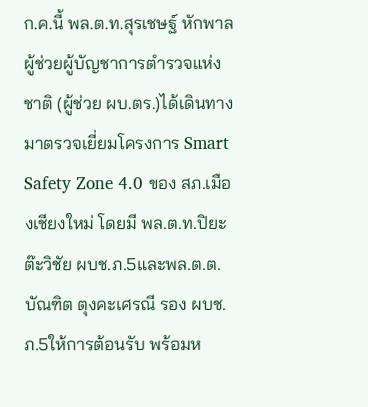ก.ค.นี้ พล.ต.ท.สุรเชษฐ์ หักพาล ผู้ช่วยผู้บัญชาการตำรวจแห่งชาติ (ผู้ช่วย ผบ.ตร.)ได้เดินทางมาตรวจเยี่ยมโครงการ Smart Safety Zone 4.0 ของ สภ.เมืองเชียงใหม่ โดยมี พล.ต.ท.ปิยะ ต๊ะวิชัย ผบช.ภ.5และพล.ต.ต.บัณฑิต ตุงคะเศรณี รอง ผบช.ภ.5ให้การต้อนรับ พร้อมห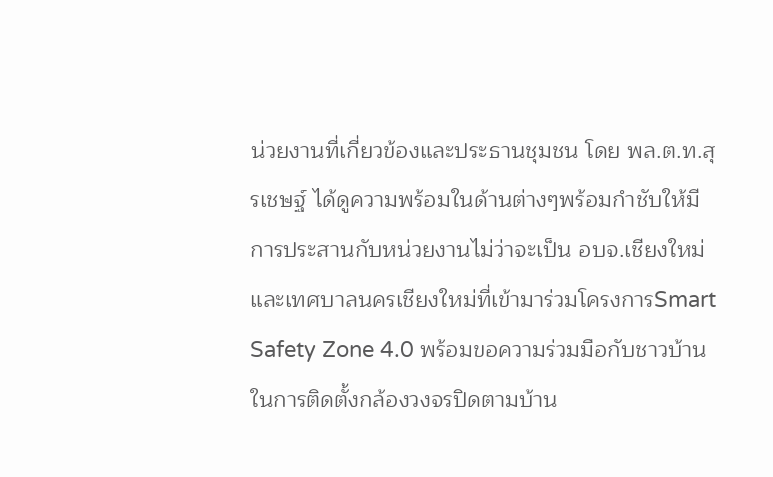น่วยงานที่เกี่ยวข้องและประธานชุมชน โดย พล.ต.ท.สุรเชษฐ์ ได้ดูความพร้อมในด้านต่างๆพร้อมกำชับให้มีการประสานกับหน่วยงานไม่ว่าจะเป็น อบจ.เชียงใหม่ และเทศบาลนครเชียงใหม่ที่เข้ามาร่วมโครงการSmart Safety Zone 4.0 พร้อมขอความร่วมมือกับชาวบ้านในการติดตั้งกล้องวงจรปิดตามบ้าน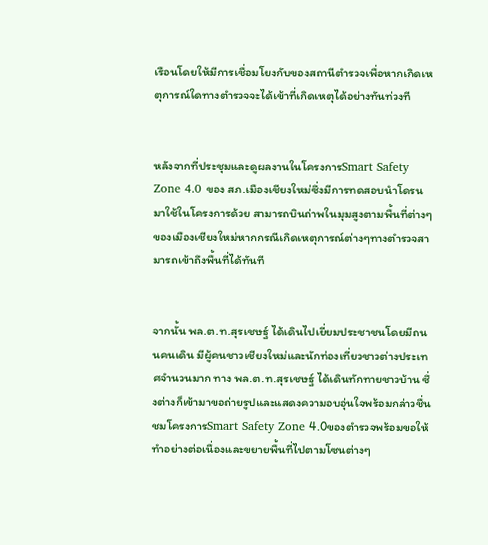เรือนโดยให้มีการเชื่อมโยงกับของสถานีตำรวจเพื่อหากเกิดเหตุการณ์ใดทางตำรวจจะได้เข้าที่เกิดเหตุได้อย่างทันท่วงที


หลังจากที่ประชุมและดูผลงานในโครงการSmart Safety Zone 4.0 ของ สภ.เมืองเชียงใหม่ซึ่งมีการทดสอบนำโดรนมาใช้ในโครงการด้วย สามารถบินถ่าพในมุมสูงตามพื้นที่ต่างๆของเมืองเชียงใหม่หากกรณีเกิดเหตุการณ์ต่างๆทางตำรวจสามารถเข้าถึงพื้นที่ได้ทันที


จากนั้น พล.ต.ท.สุรเชษฐ์ ได้เดินไปเยี่ยมประชาชนโดยมีถนนคนเดิน มีผู้คนชาวเชียงใหม่และนักท่องเที่ยวชาวต่างประเทศจำนวนมาก ทาง พล.ต.ท.สุรเชษฐ์ ได้เดินทักทายชาวบ้าน ซึ่งต่างก็เข้ามาขอถ่ายรูปและแสดงความอบอุ่นใจพร้อมกล่าวชื่นชมโครงการSmart Safety Zone 4.0ของตำรวจพร้อมขอให้ทำอย่างต่อเนื่องและขยายพื้นที่ไปตามโซนต่างๆ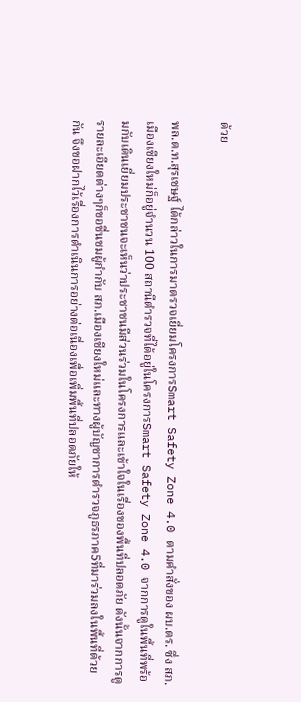ด้วย

พล.ต.ท.สุรเชษฐ์ ได้กล่าวในการมาตรวจเยี่ยมโครงการSmart Safety Zone 4.0 ตามคำสั่งของ ผบ.ตร. ซึ่ง สภ.เมืองเชียงใหม่ก็อยู่จำนวน 100 สถานีตำรวจที่ได้อยู่ในโครงการSmart Safety Zone 4.0 จากการดูในพื้นที่พร้อมกับเดินเยี่ยมประชาชนจะเห็นว่าประชาชนมีส่วนร่วมในโครงการและเข้าใจในเรื่องของพื้นที่ปลอดภัย ดังนั้นจากการดูรายละเอียดต่างๆก็ขอชื่นชมผู้กำกับ สภ.เมืองเชียงใหม่และทางผู้บัญชาการตำรวจภูธรภาค5ที่มาร่วมลงในพื้นที่ด้วยกัน จึงขอฝากไว้เรื่องการดำเนินการอย่างต่อเนื่องเพื่อเพิ่มพื้นที่ปลอดภัยให้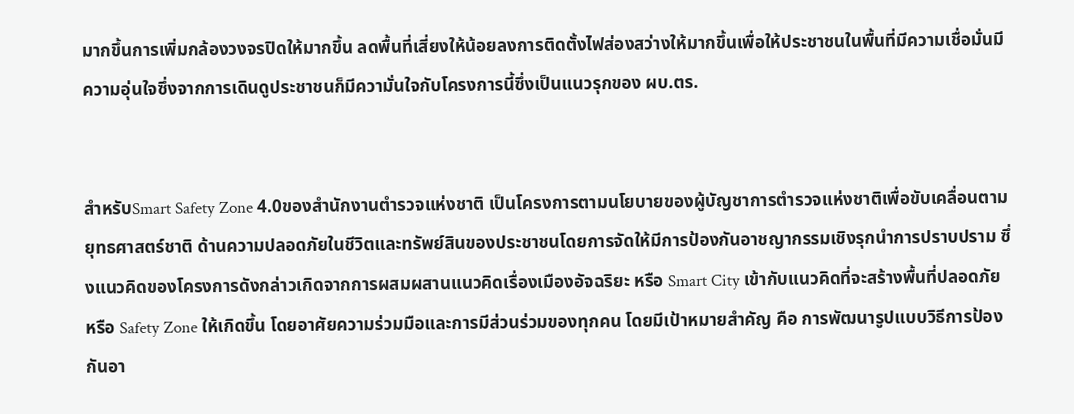มากขึ้นการเพิ่มกล้องวงจรปิดให้มากขึ้น ลดพื้นที่เสี่ยงให้น้อยลงการติดตั้งไฟส่องสว่างให้มากขึ้นเพื่อให้ประชาชนในพื้นที่มีความเชื่อมั่นมีความอุ่นใจซึ่งจากการเดินดูประชาชนก็มีความั่นใจกับโครงการนี้ซึ่งเป็นแนวรุกของ ผบ.ตร.


สำหรับSmart Safety Zone 4.0ของสำนักงานตำรวจแห่งชาติ เป็นโครงการตามนโยบายของผู้บัญชาการตำรวจแห่งชาติเพื่อขับเคลื่อนตามยุทธศาสตร์ชาติ ด้านความปลอดภัยในชีวิตและทรัพย์สินของประชาชนโดยการจัดให้มีการป้องกันอาชญากรรมเชิงรุกนำการปราบปราม ซึ่งแนวคิดของโครงการดังกล่าวเกิดจากการผสมผสานแนวคิดเรื่องเมืองอัจฉริยะ หรือ Smart City เข้ากับแนวคิดที่จะสร้างพื้นที่ปลอดภัย หรือ Safety Zone ให้เกิดขึ้น โดยอาศัยความร่วมมือและการมีส่วนร่วมของทุกคน โดยมีเป้าหมายสำคัญ คือ การพัฒนารูปแบบวิธีการป้องกันอา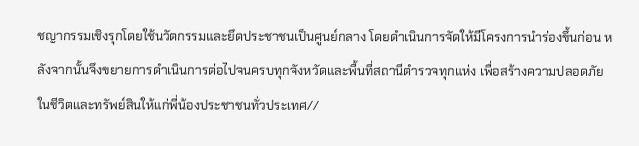ชญากรรมเชิงรุกโดยใช้นวัตกรรมและยึดประชาชนเป็นศูนย์กลาง โดยดำเนินการจัดให้มีโครงการนำร่องขึ้นก่อน หลังจากนั้นจึงขยายการดำเนินการต่อไปจนครบทุกจังหวัดและพื้นที่สถานีตำรวจทุกแห่ง เพื่อสร้างความปลอดภัยในชีวิตและทรัพย์สินให้แก่พี่น้องประชาชนทั่วประเทศ//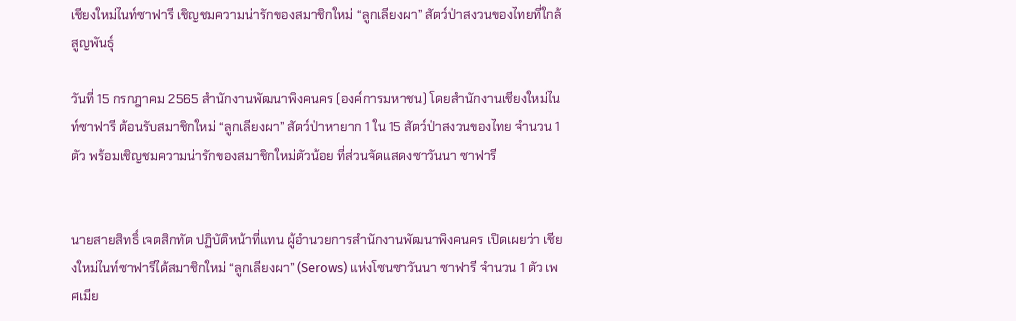เชียงใหม่ไนท์ซาฟารี เชิญชมความน่ารักของสมาชิกใหม่ “ลูกเลียงผา” สัตว์ป่าสงวนของไทยที่ใกล้สูญพันธุ์

วันที่ 15 กรกฎาคม 2565 สำนักงานพัฒนาพิงคนคร (องค์การมหาชน) โดยสำนักงานเชียงใหม่ไนท์ซาฟารี ต้อนรับสมาชิกใหม่ “ลูกเลียงผา” สัตว์ป่าหายาก 1 ใน 15 สัตว์ป่าสงวนของไทย จำนวน 1 ตัว พร้อมเชิญชมความน่ารักของสมาชิกใหม่ตัวน้อย ที่ส่วนจัดแสดงซาวันนา ซาฟารี


นายสายสิทธิ์ เจตสิกทัต ปฏิบัติหน้าที่แทน ผู้อำนวยการสำนักงานพัฒนาพิงคนคร เปิดเผยว่า เชียงใหม่ไนท์ซาฟารีได้สมาชิกใหม่ “ลูกเลียงผา” (Serows) แห่งโซนซาวันนา ซาฟารี จำนวน 1 ตัว เพศเมีย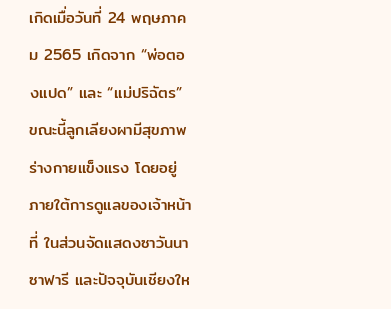เกิดเมื่อวันที่ 24 พฤษภาคม 2565 เกิดจาก “พ่อตองแปด” และ “แม่ปริฉัตร” ขณะนี้ลูกเลียงผามีสุขภาพร่างกายแข็งแรง โดยอยู่ภายใต้การดูแลของเจ้าหน้าที่ ในส่วนจัดแสดงซาวันนา ซาฟารี และปัจจุบันเชียงให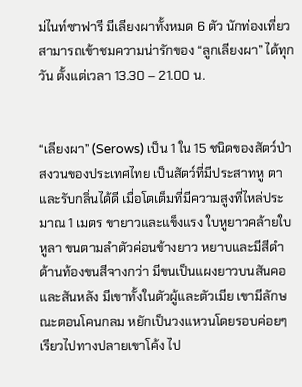ม่ไนท์ซาฟารี มีเลียงผาทั้งหมด 6 ตัว นักท่องเที่ยวสามารถเข้าชมความน่ารักของ “ลูกเลียงผา” ได้ทุกวัน ตั้งแต่เวลา 13.30 – 21.00 น.


“เลียงผา” (Serows) เป็น 1 ใน 15 ชนิดของสัตว์ป่าสงวนของประเทศไทย เป็นสัตว์ที่มีประสาทหู ตา และรับกลิ่นได้ดี เมื่อโตเต็มที่มีความสูงที่ไหล่ประมาณ 1 เมตร ขายาวและแข็งแรง ใบหูยาวคล้ายใบหูลา ขนตามลำตัวค่อนข้างยาว หยาบและมีสีดำ ด้านท้องขนสีจางกว่า มีขนเป็นแผงยาวบนสันคอและสันหลัง มีเขาทั้งในตัวผู้และตัวเมีย เขามีลักษณะตอนโคนกลม หยักเป็นวงแหวนโดยรอบค่อยๆ เรียวไปทางปลายเขาโค้ง ไป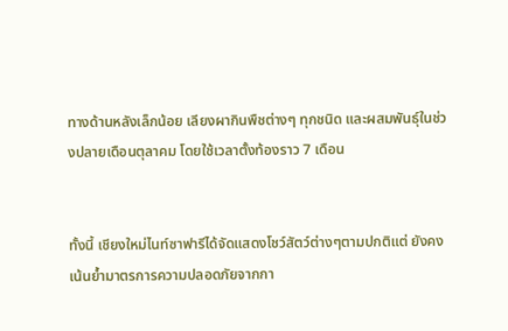ทางด้านหลังเล็กน้อย เลียงผากินพืชต่างๆ ทุกชนิด และผสมพันธุ์ในช่วงปลายเดือนตุลาคม โดยใช้เวลาตั้งท้องราว 7 เดือน


ทั้งนี้ เชียงใหม่ไนท์ซาฟารีได้จัดแสดงโชว์สัตว์ต่างๆตามปกติแต่ ยังคงเน้นย้ำมาตรการความปลอดภัยจากกา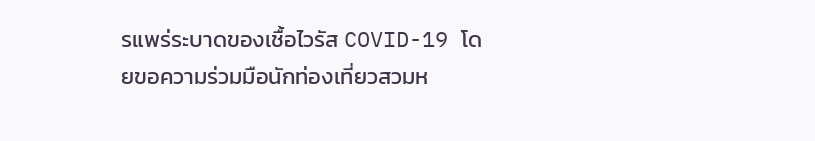รแพร่ระบาดของเชื้อไวรัส COVID-19 โดยขอความร่วมมือนักท่องเที่ยวสวมห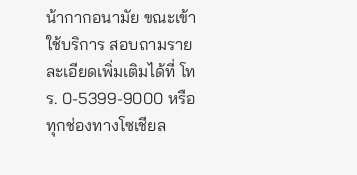น้ากากอนามัย ขณะเข้าใช้บริการ สอบถามรายละเอียดเพิ่มเติมได้ที่ โทร. 0-5399-9000 หรือทุกช่องทางโซเชียล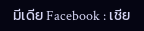มีเดีย Facebook : เชีย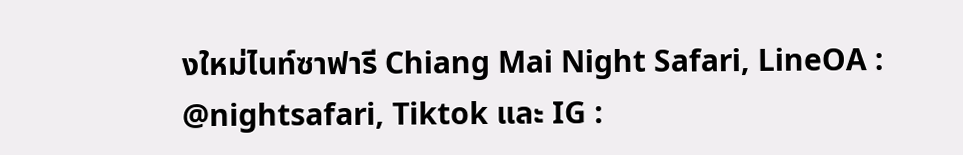งใหม่ไนท์ซาฟารี Chiang Mai Night Safari, LineOA : @nightsafari, Tiktok และ IG :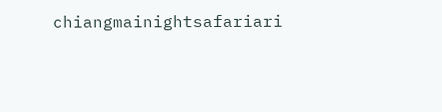chiangmainightsafariari